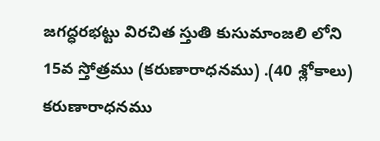జగద్ధరభట్టు విరచిత స్తుతి కుసుమాంజలి లోని 15వ స్తోత్రము (కరుణారాధనము) .(40 శ్లోకాలు)
కరుణారాధనము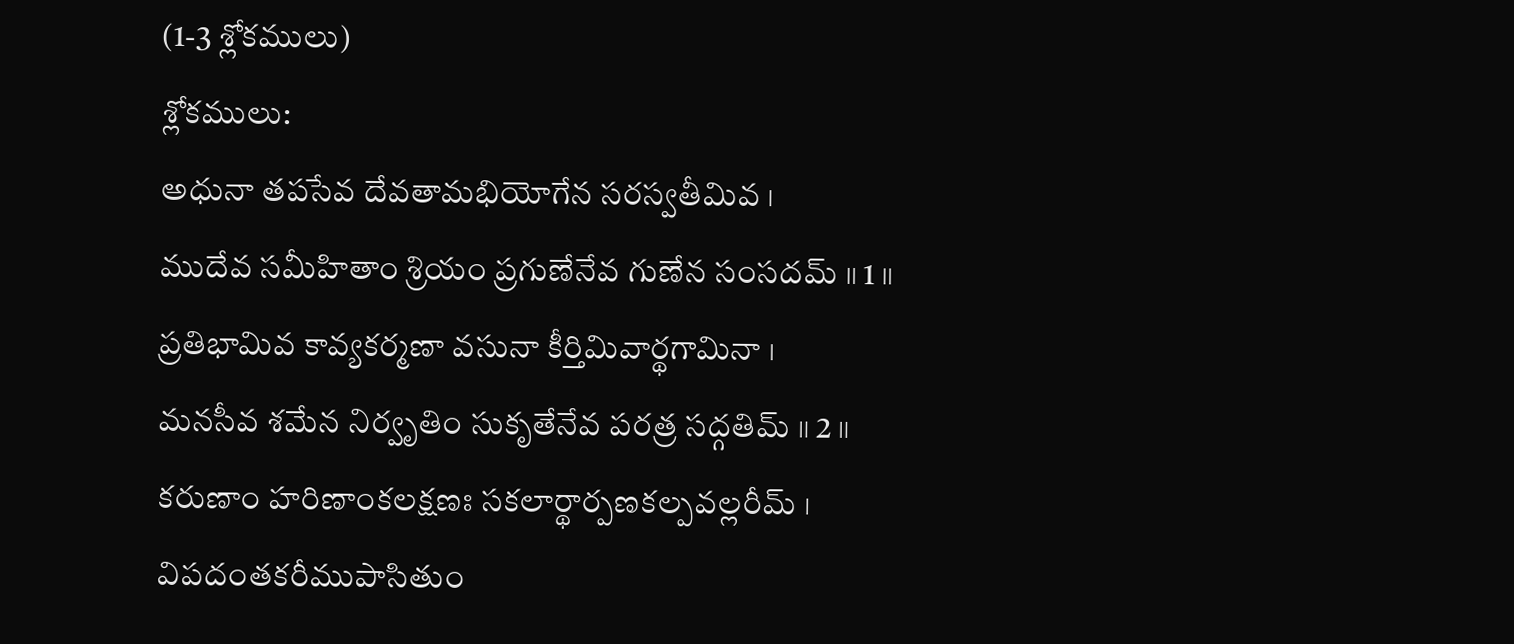(1-3 శ్లోకములు)
శ్లోకములు:
అధునా తపసేవ దేవతామభియోగేన సరస్వతీమివ ।
ముదేవ సమీహితాం శ్రియం ప్రగుణేనేవ గుణేన సంసదమ్ ॥ 1 ॥
ప్రతిభామివ కావ్యకర్మణా వసునా కీర్తిమివార్థగామినా ।
మనసీవ శమేన నిర్వృతిం సుకృతేనేవ పరత్ర సద్గతిమ్ ॥ 2 ॥
కరుణాం హరిణాంకలక్షణః సకలార్థార్పణకల్పవల్లరీమ్ ।
విపదంతకరీముపాసితుం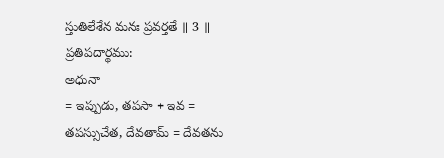స్తుతిలేశేన మనః ప్రవర్తతే ॥ 3 ॥
ప్రతిపదార్థము:
అధునా
= ఇప్పుడు, తపసా + ఇవ = తపస్సుచేత, దేవతామ్ = దేవతను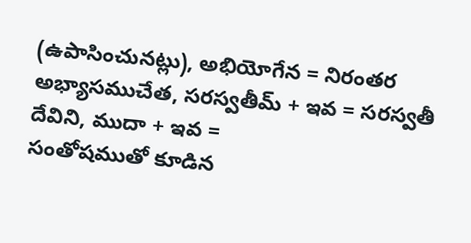(ఉపాసించునట్లు), అభియోగేన = నిరంతర అభ్యాసముచేత, సరస్వతీమ్ + ఇవ = సరస్వతీ దేవిని, ముదా + ఇవ =
సంతోషముతో కూడిన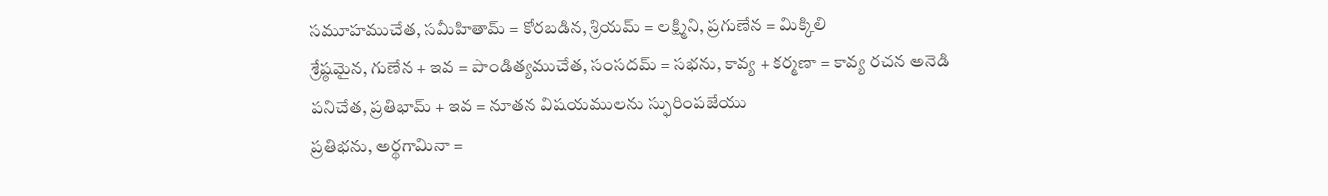సమూహముచేత, సమీహితామ్ = కోరబడిన, శ్రియమ్ = లక్ష్మిని, ప్రగుణేన = మిక్కిలి
శ్రేష్ఠమైన, గుణేన + ఇవ = పాండిత్యముచేత, సంసదమ్ = సభను, కావ్య + కర్మణా = కావ్య రచన అనెడి
పనిచేత, ప్రతిభామ్ + ఇవ = నూతన విషయములను స్ఫురింపజేయు
ప్రతిభను, అర్థగామినా =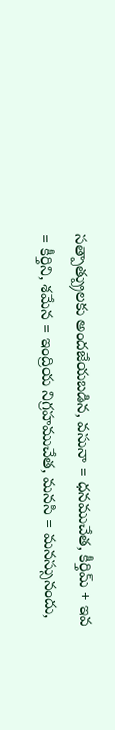సత్పాత్ప్రులకు అందజేయబడిన, వసునా = ధనముచేత, కీర్తిమ్ + ఇవ = కీర్తిని, శమేన = ఇంద్రియ నిగ్రహముచేత, మనసి = మనస్సునందు,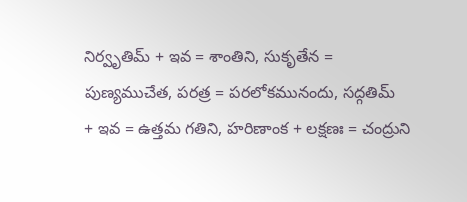నిర్వృతిమ్ + ఇవ = శాంతిని, సుకృతేన =
పుణ్యముచేత, పరత్ర = పరలోకమునందు, సద్గతిమ్
+ ఇవ = ఉత్తమ గతిని, హరిణాంక + లక్షణః = చంద్రుని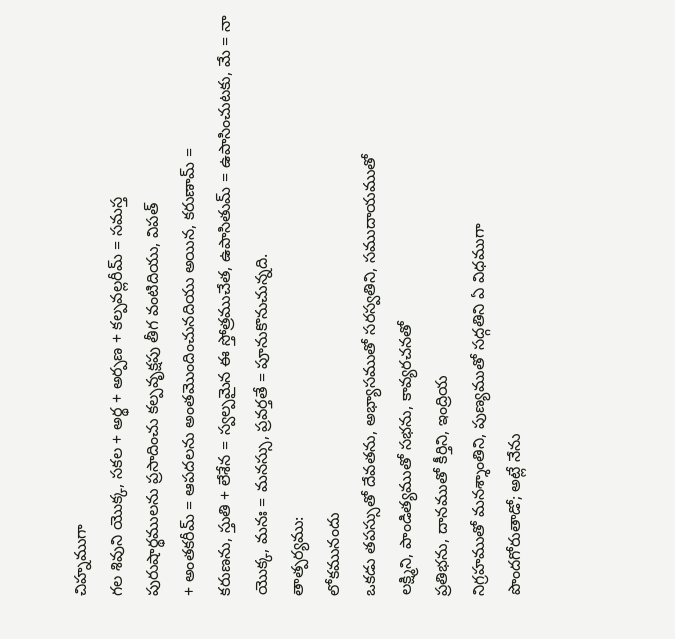చిహ్నముగా
గల శివుని యొక్క, సకల + అర్థ + అర్పణ + కల్పవల్లరీమ్ = సమస్త
పురుషార్థములను ప్రసాదించు కల్పవృక్షపు తీగ వంటిదియు, విపత్
+ అంతకరీమ్ = ఆపదలను అంతమొందించునదియు అయిన, కరుణామ్ =
కరుణను, స్తుతి + లేశేన = స్వల్పమైన ఈ స్తోత్రముచేత, ఉపాసితుమ్ = ఉపాసించుటకు, మే = నా యొక్క, మనః = మనస్సు, ప్రవర్తతే = పూనుకొనుచున్నది.
తాత్పర్యము:
లోకమునందు
ఒకడు తపస్సుతో దేవతను, అభ్యాసముతో సరస్వతిని, సముదాయముతో
లక్ష్మిని, పాండిత్యముతో సభను, కావ్యరచనతో
ప్రతిభను, దానముతో కీర్తిని, ఇంద్రియ
నిగ్రహముతో మనశ్శాంతిని, పుణ్యముతో సద్గతిని ఏ విధముగా
పొందగోరుతాడో; అట్లే నేను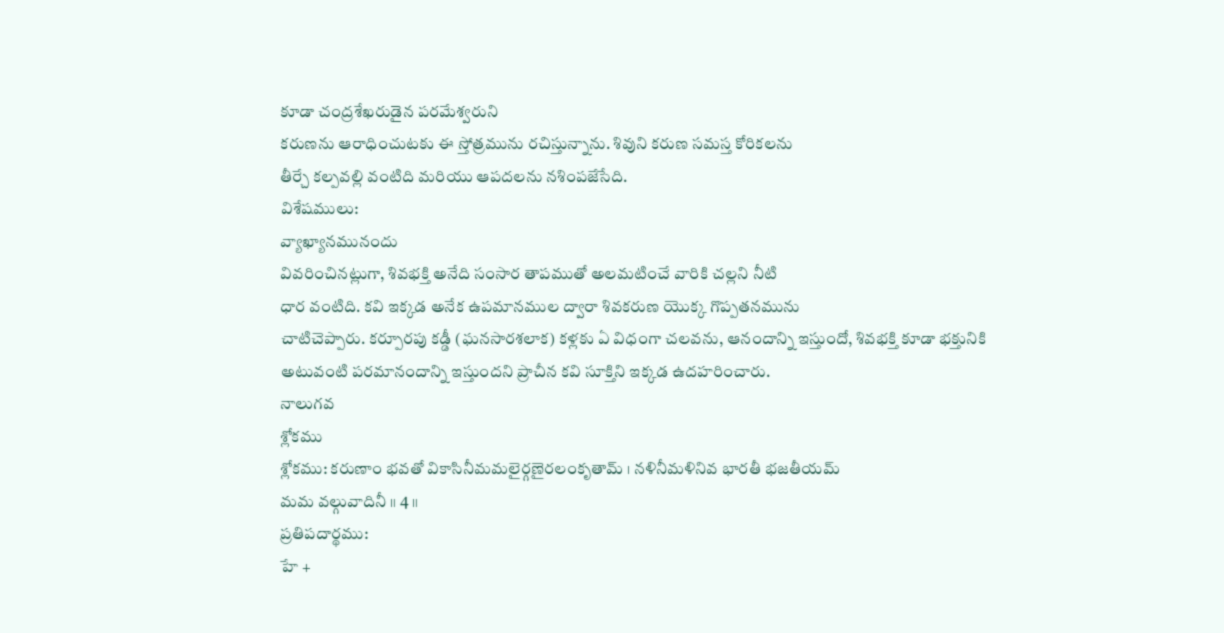కూడా చంద్రశేఖరుడైన పరమేశ్వరుని
కరుణను ఆరాధించుటకు ఈ స్తోత్రమును రచిస్తున్నాను. శివుని కరుణ సమస్త కోరికలను
తీర్చే కల్పవల్లి వంటిది మరియు ఆపదలను నశింపజేసేది.
విశేషములు:
వ్యాఖ్యానమునందు
వివరించినట్లుగా, శివభక్తి అనేది సంసార తాపముతో అలమటించే వారికి చల్లని నీటి
ధార వంటిది. కవి ఇక్కడ అనేక ఉపమానముల ద్వారా శివకరుణ యొక్క గొప్పతనమును
చాటిచెప్పారు. కర్పూరపు కడ్డీ (ఘనసారశలాక) కళ్లకు ఏ విధంగా చలవను, ఆనందాన్ని ఇస్తుందో, శివభక్తి కూడా భక్తునికి
అటువంటి పరమానందాన్ని ఇస్తుందని ప్రాచీన కవి సూక్తిని ఇక్కడ ఉదహరించారు.
నాలుగవ
శ్లోకము
శ్లోకము: కరుణాం భవతో వికాసినీమమలైర్గణైరలంకృతామ్ । నళినీమళినివ భారతీ భజతీయమ్
మమ వల్గువాదినీ ॥ 4 ॥
ప్రతిపదార్థము:
హే +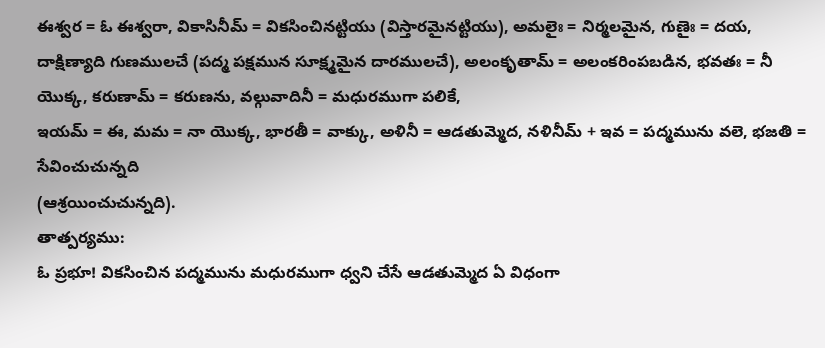ఈశ్వర = ఓ ఈశ్వరా, వికాసినీమ్ = వికసించినట్టియు (విస్తారమైనట్టియు), అమలైః = నిర్మలమైన, గుణైః = దయ, దాక్షిణ్యాది గుణములచే (పద్మ పక్షమున సూక్ష్మమైన దారములచే), అలంకృతామ్ = అలంకరింపబడిన, భవతః = నీ యొక్క, కరుణామ్ = కరుణను, వల్గువాదినీ = మధురముగా పలికే,
ఇయమ్ = ఈ, మమ = నా యొక్క, భారతీ = వాక్కు, అళినీ = ఆడతుమ్మెద, నళినీమ్ + ఇవ = పద్మమును వలె, భజతి = సేవించుచున్నది
(ఆశ్రయించుచున్నది).
తాత్పర్యము:
ఓ ప్రభూ! వికసించిన పద్మమును మధురముగా ధ్వని చేసే ఆడతుమ్మెద ఏ విధంగా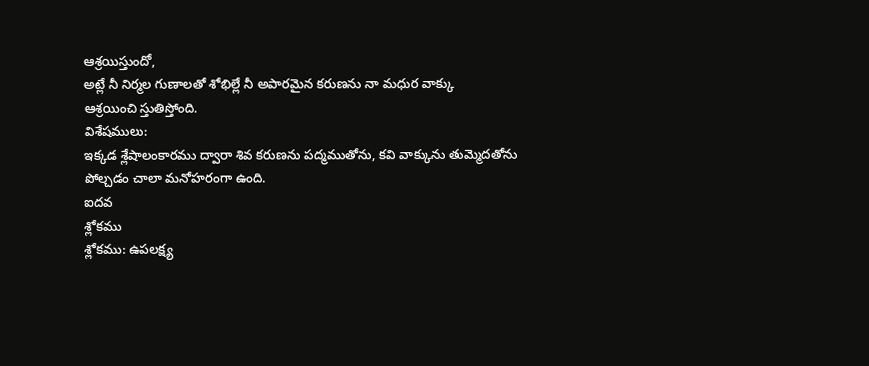ఆశ్రయిస్తుందో,
అట్లే నీ నిర్మల గుణాలతో శోభిల్లే నీ అపారమైన కరుణను నా మధుర వాక్కు
ఆశ్రయించి స్తుతిస్తోంది.
విశేషములు:
ఇక్కడ శ్లేషాలంకారము ద్వారా శివ కరుణను పద్మముతోను, కవి వాక్కును తుమ్మెదతోను
పోల్చడం చాలా మనోహరంగా ఉంది.
ఐదవ
శ్లోకము
శ్లోకము: ఉపలక్ష్య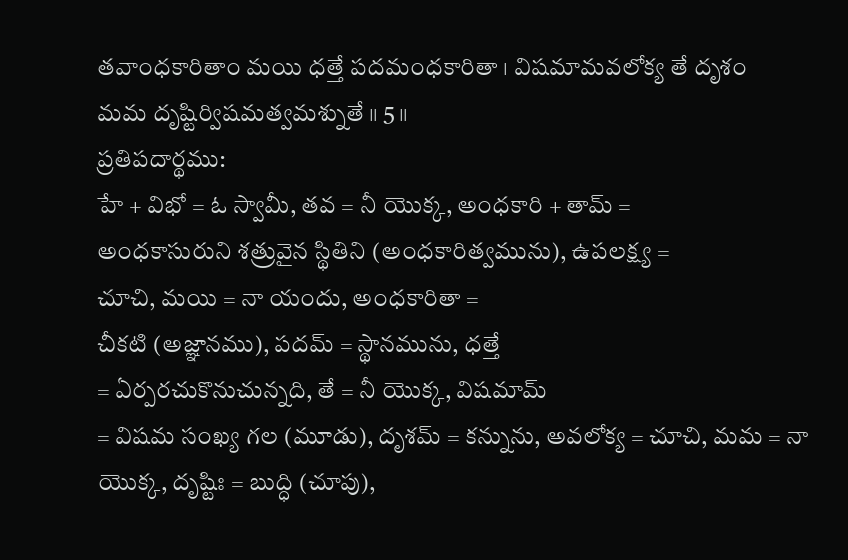తవాంధకారితాం మయి ధత్తే పదమంధకారితా । విషమామవలోక్య తే దృశం
మమ దృష్టిర్విషమత్వమశ్నుతే ॥ 5 ॥
ప్రతిపదార్థము:
హే + విభో = ఓ స్వామీ, తవ = నీ యొక్క, అంధకారి + తామ్ =
అంధకాసురుని శత్రువైన స్థితిని (అంధకారిత్వమును), ఉపలక్ష్య =
చూచి, మయి = నా యందు, అంధకారితా =
చీకటి (అజ్ఞానము), పదమ్ = స్థానమును, ధత్తే
= ఏర్పరచుకొనుచున్నది, తే = నీ యొక్క, విషమామ్
= విషమ సంఖ్య గల (మూడు), దృశమ్ = కన్నును, అవలోక్య = చూచి, మమ = నా యొక్క, దృష్టిః = బుద్ధి (చూపు),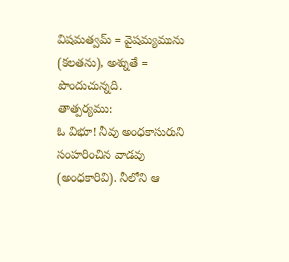విషమత్వమ్ = వైషమ్యమును
(కలతను), అశ్నుతే = పొందుచున్నది.
తాత్పర్యము:
ఓ విభూ! నీవు అంధకాసురుని సంహరించిన వాడవు (అంధకారివి). నీలోని ఆ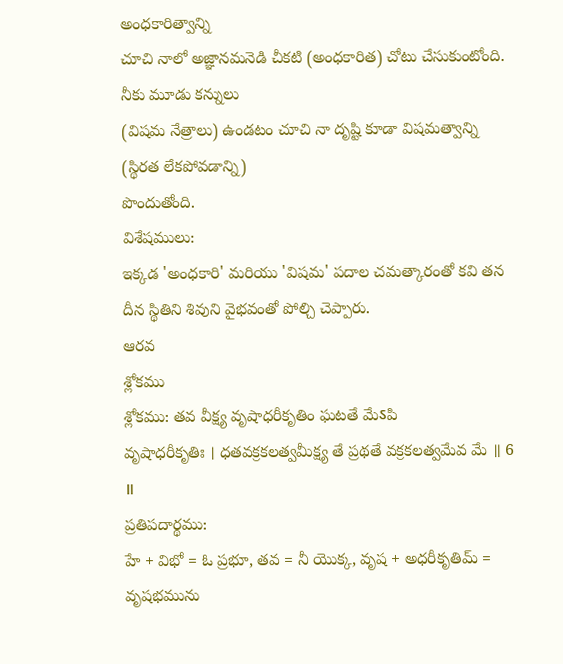అంధకారిత్వాన్ని
చూచి నాలో అజ్ఞానమనెడి చీకటి (అంధకారిత) చోటు చేసుకుంటోంది. నీకు మూడు కన్నులు
(విషమ నేత్రాలు) ఉండటం చూచి నా దృష్టి కూడా విషమత్వాన్ని (స్థిరత లేకపోవడాన్ని)
పొందుతోంది.
విశేషములు:
ఇక్కడ 'అంధకారి' మరియు 'విషమ' పదాల చమత్కారంతో కవి తన దీన స్థితిని శివుని వైభవంతో పోల్చి చెప్పారు.
ఆరవ
శ్లోకము
శ్లోకము: తవ వీక్ష్య వృషాధరీకృతిం ఘటతే మేऽపి
వృషాధరీకృతిః । ధతవక్రకలత్వమీక్ష్య తే ప్రథతే వక్రకలత్వమేవ మే ॥ 6 ॥
ప్రతిపదార్థము:
హే + విభో = ఓ ప్రభూ, తవ = నీ యొక్క, వృష + అధరీకృతిమ్ =
వృషభమును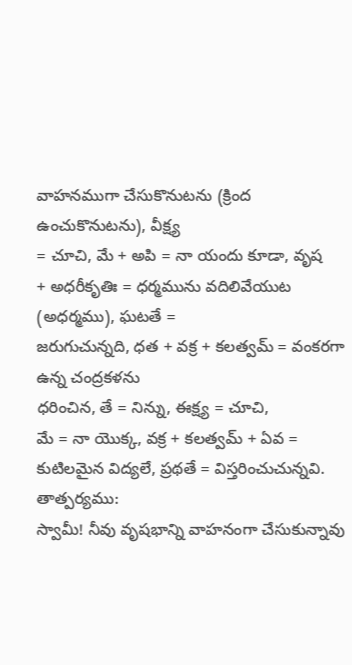వాహనముగా చేసుకొనుటను (క్రింద ఉంచుకొనుటను), వీక్ష్య
= చూచి, మే + అపి = నా యందు కూడా, వృష
+ అధరీకృతిః = ధర్మమును వదిలివేయుట (అధర్మము), ఘటతే =
జరుగుచున్నది, ధత + వక్ర + కలత్వమ్ = వంకరగా ఉన్న చంద్రకళను
ధరించిన, తే = నిన్ను, ఈక్ష్య = చూచి,
మే = నా యొక్క, వక్ర + కలత్వమ్ + ఏవ =
కుటిలమైన విద్యలే, ప్రథతే = విస్తరించుచున్నవి.
తాత్పర్యము:
స్వామీ! నీవు వృషభాన్ని వాహనంగా చేసుకున్నావు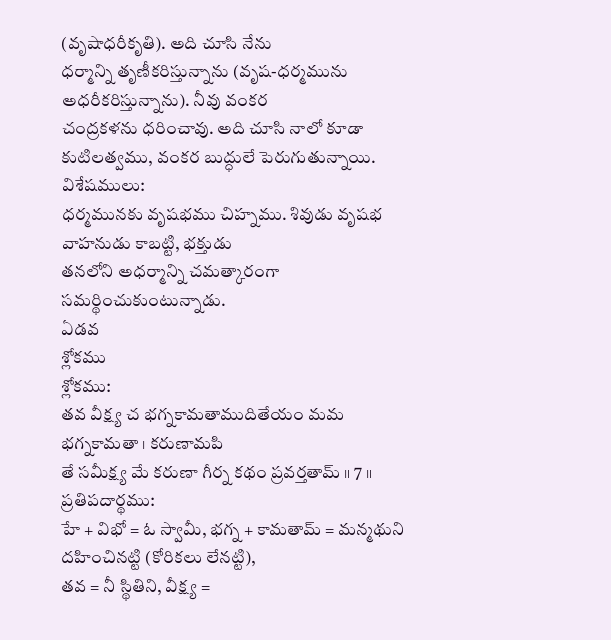(వృషాధరీకృతి). అది చూసి నేను
ధర్మాన్ని తృణీకరిస్తున్నాను (వృష-ధర్మమును అధరీకరిస్తున్నాను). నీవు వంకర
చంద్రకళను ధరించావు. అది చూసి నాలో కూడా కుటిలత్వము, వంకర బుద్ధులే పెరుగుతున్నాయి.
విశేషములు:
ధర్మమునకు వృషభము చిహ్నము. శివుడు వృషభ వాహనుడు కాబట్టి, భక్తుడు
తనలోని అధర్మాన్ని చమత్కారంగా సమర్థించుకుంటున్నాడు.
ఏడవ
శ్లోకము
శ్లోకము:
తవ వీక్ష్య చ భగ్నకామతాముదితేయం మమ భగ్నకామతా । కరుణామపి
తే సమీక్ష్య మే కరుణా గీర్న కథం ప్రవర్తతామ్ ॥ 7 ॥
ప్రతిపదార్థము:
హే + విభో = ఓ స్వామీ, భగ్న + కామతామ్ = మన్మథుని దహించినట్టి (కోరికలు లేనట్టి),
తవ = నీ స్థితిని, వీక్ష్య =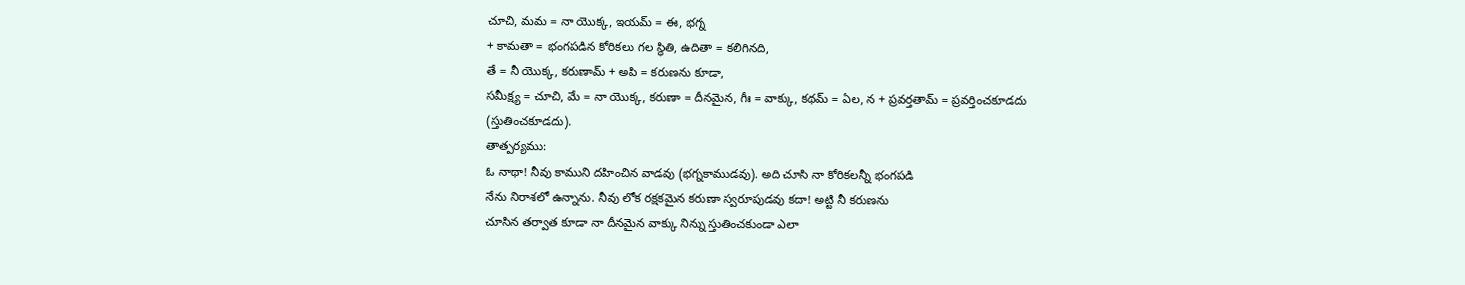చూచి, మమ = నా యొక్క, ఇయమ్ = ఈ, భగ్న
+ కామతా = భంగపడిన కోరికలు గల స్థితి, ఉదితా = కలిగినది,
తే = నీ యొక్క, కరుణామ్ + అపి = కరుణను కూడా,
సమీక్ష్య = చూచి, మే = నా యొక్క, కరుణా = దీనమైన, గీః = వాక్కు, కథమ్ = ఏల, న + ప్రవర్తతామ్ = ప్రవర్తించకూడదు
(స్తుతించకూడదు).
తాత్పర్యము:
ఓ నాథా! నీవు కాముని దహించిన వాడవు (భగ్నకాముడవు). అది చూసి నా కోరికలన్నీ భంగపడి
నేను నిరాశలో ఉన్నాను. నీవు లోక రక్షకమైన కరుణా స్వరూపుడవు కదా! అట్టి నీ కరుణను
చూసిన తర్వాత కూడా నా దీనమైన వాక్కు నిన్ను స్తుతించకుండా ఎలా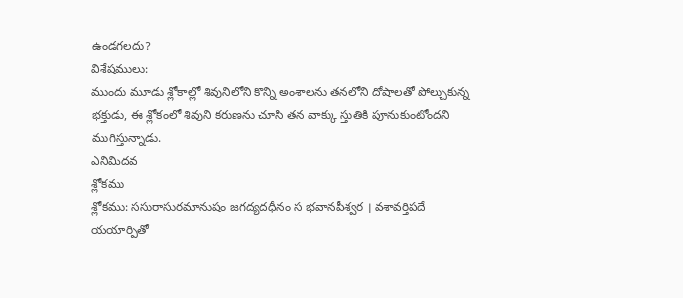ఉండగలదు?
విశేషములు:
ముందు మూడు శ్లోకాల్లో శివునిలోని కొన్ని అంశాలను తనలోని దోషాలతో పోల్చుకున్న
భక్తుడు, ఈ శ్లోకంలో శివుని కరుణను చూసి తన వాక్కు స్తుతికి పూనుకుంటోందని
ముగిస్తున్నాడు.
ఎనిమిదవ
శ్లోకము
శ్లోకము: ససురాసురమానుషం జగద్యదధీనం స భవానపీశ్వర । వశావర్తిపదే
యయార్పితో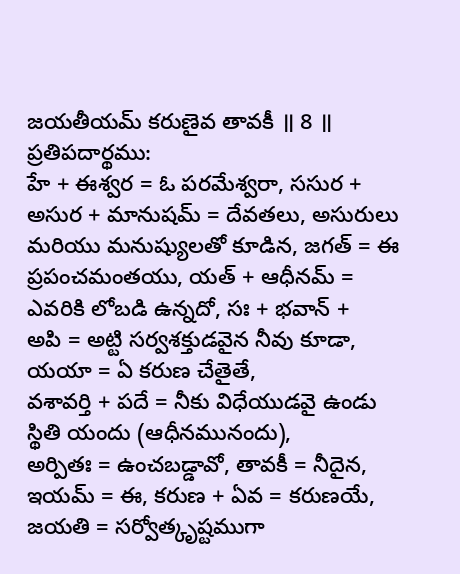జయతీయమ్ కరుణైవ తావకీ ॥ 8 ॥
ప్రతిపదార్థము:
హే + ఈశ్వర = ఓ పరమేశ్వరా, ససుర + అసుర + మానుషమ్ = దేవతలు, అసురులు
మరియు మనుష్యులతో కూడిన, జగత్ = ఈ ప్రపంచమంతయు, యత్ + ఆధీనమ్ = ఎవరికి లోబడి ఉన్నదో, సః + భవాన్ +
అపి = అట్టి సర్వశక్తుడవైన నీవు కూడా, యయా = ఏ కరుణ చేతైతే,
వశావర్తి + పదే = నీకు విధేయుడవై ఉండు స్థితి యందు (ఆధీనమునందు),
అర్పితః = ఉంచబడ్డావో, తావకీ = నీదైన, ఇయమ్ = ఈ, కరుణ + ఏవ = కరుణయే, జయతి = సర్వోత్కృష్టముగా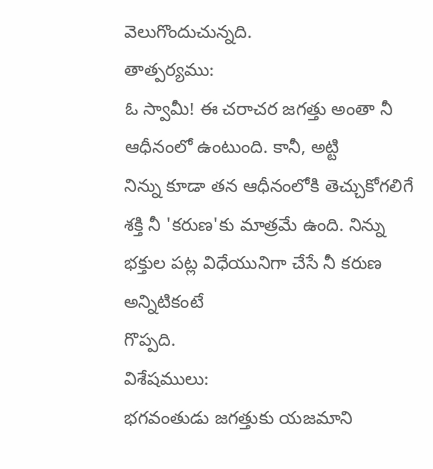వెలుగొందుచున్నది.
తాత్పర్యము:
ఓ స్వామీ! ఈ చరాచర జగత్తు అంతా నీ ఆధీనంలో ఉంటుంది. కానీ, అట్టి
నిన్ను కూడా తన ఆధీనంలోకి తెచ్చుకోగలిగే శక్తి నీ 'కరుణ'కు మాత్రమే ఉంది. నిన్ను భక్తుల పట్ల విధేయునిగా చేసే నీ కరుణ అన్నిటికంటే
గొప్పది.
విశేషములు:
భగవంతుడు జగత్తుకు యజమాని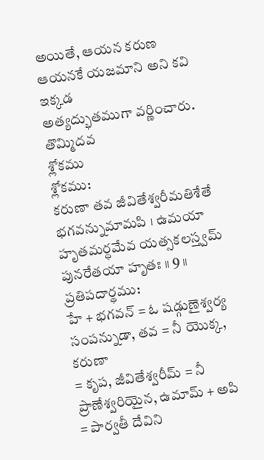అయితే, ఆయన కరుణ ఆయనకే యజమాని అని కవి ఇక్కడ
అత్యద్భుతముగా వర్ణించారు.
తొమ్మిదవ
శ్లోకము
శ్లోకము:
కరుణా తవ జీవితేశ్వరీమతిశేతే భగవన్నుమామపి । ఉమయా
హృతమర్ధమేవ యత్సకలస్త్వమ్ పునరేతయా హృతః ॥ 9 ॥
ప్రతిపదార్థము:
హే + భగవన్ = ఓ షడ్గుణైశ్వర్య సంపన్నుడా, తవ = నీ యొక్క, కరుణా
= కృప, జీవితేశ్వరీమ్ = నీ ప్రాణేశ్వరియైన, ఉమామ్ + అపి = పార్వతీ దేవిని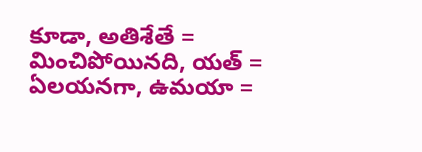కూడా, అతిశేతే =
మించిపోయినది, యత్ = ఏలయనగా, ఉమయా =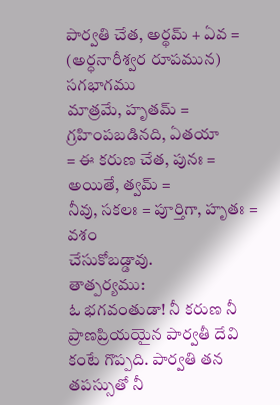పార్వతి చేత, అర్థమ్ + ఏవ = (అర్ధనారీశ్వర రూపమున) సగభాగము
మాత్రమే, హృతమ్ = గ్రహింపబడినది, ఏతయా
= ఈ కరుణ చేత, పునః = అయితే, త్వమ్ =
నీవు, సకలః = పూర్తిగా, హృతః = వశం
చేసుకోబడ్డావు.
తాత్పర్యము:
ఓ భగవంతుడా! నీ కరుణ నీ ప్రాణప్రియయైన పార్వతీ దేవి కంటే గొప్పది. పార్వతి తన
తపస్సుతో నీ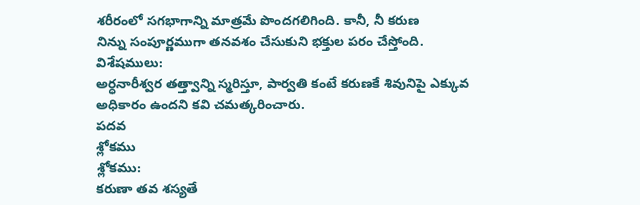శరీరంలో సగభాగాన్ని మాత్రమే పొందగలిగింది. కానీ, నీ కరుణ
నిన్ను సంపూర్ణముగా తనవశం చేసుకుని భక్తుల పరం చేస్తోంది.
విశేషములు:
అర్ధనారీశ్వర తత్త్వాన్ని స్మరిస్తూ, పార్వతి కంటే కరుణకే శివునిపై ఎక్కువ
అధికారం ఉందని కవి చమత్కరించారు.
పదవ
శ్లోకము
శ్లోకము:
కరుణా తవ శస్యతే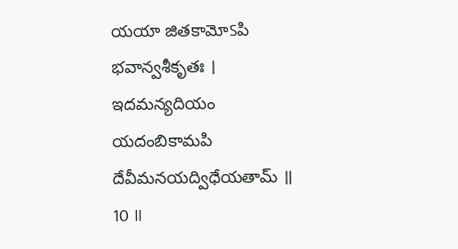యయా జితకామోऽపి భవాన్వశీకృతః । ఇదమన్యదియం యదంబికామపి
దేవీమనయద్విధేయతామ్ ॥ 10 ॥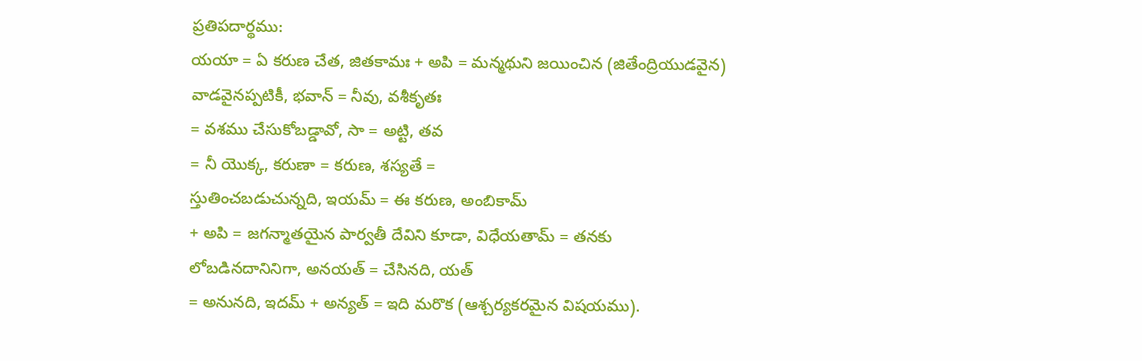ప్రతిపదార్థము:
యయా = ఏ కరుణ చేత, జితకామః + అపి = మన్మథుని జయించిన (జితేంద్రియుడవైన)
వాడవైనప్పటికీ, భవాన్ = నీవు, వశీకృతః
= వశము చేసుకోబడ్డావో, సా = అట్టి, తవ
= నీ యొక్క, కరుణా = కరుణ, శస్యతే =
స్తుతించబడుచున్నది, ఇయమ్ = ఈ కరుణ, అంబికామ్
+ అపి = జగన్మాతయైన పార్వతీ దేవిని కూడా, విధేయతామ్ = తనకు
లోబడినదానినిగా, అనయత్ = చేసినది, యత్
= అనునది, ఇదమ్ + అన్యత్ = ఇది మరొక (ఆశ్చర్యకరమైన విషయము).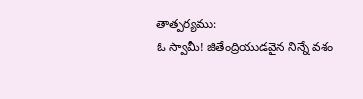తాత్పర్యము:
ఓ స్వామీ! జితేంద్రియుడవైన నిన్నే వశం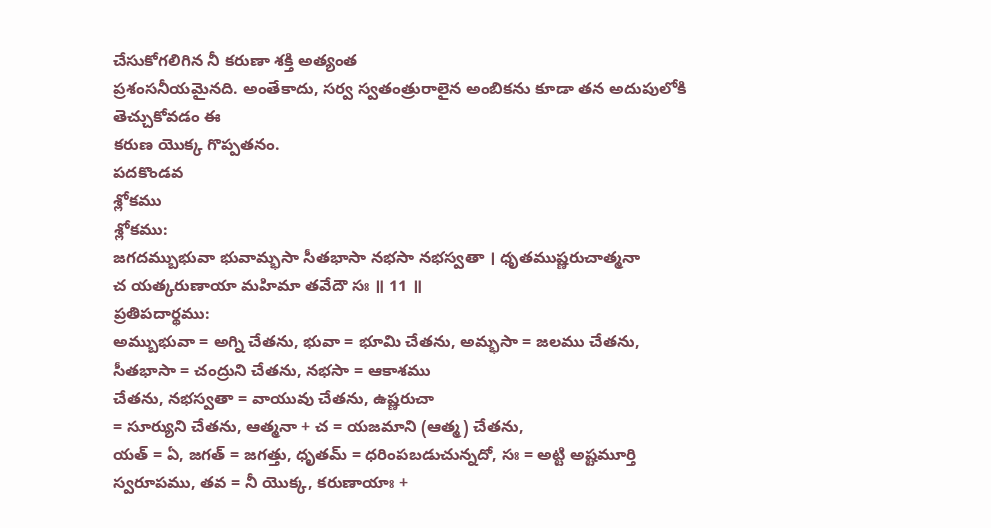చేసుకోగలిగిన నీ కరుణా శక్తి అత్యంత
ప్రశంసనీయమైనది. అంతేకాదు, సర్వ స్వతంత్రురాలైన అంబికను కూడా తన అదుపులోకి తెచ్చుకోవడం ఈ
కరుణ యొక్క గొప్పతనం.
పదకొండవ
శ్లోకము
శ్లోకము:
జగదమ్బుభువా భువామ్భసా సీతభాసా నభసా నభస్వతా । ధృతముష్ణరుచాత్మనా
చ యత్కరుణాయా మహిమా తవేదౌ సః ॥ 11 ॥
ప్రతిపదార్థము:
అమ్బుభువా = అగ్ని చేతను, భువా = భూమి చేతను, అమ్భసా = జలము చేతను,
సీతభాసా = చంద్రుని చేతను, నభసా = ఆకాశము
చేతను, నభస్వతా = వాయువు చేతను, ఉష్ణరుచా
= సూర్యుని చేతను, ఆత్మనా + చ = యజమాని (ఆత్మ) చేతను,
యత్ = ఏ, జగత్ = జగత్తు, ధృతమ్ = ధరింపబడుచున్నదో, సః = అట్టి అష్టమూర్తి
స్వరూపము, తవ = నీ యొక్క, కరుణాయాః +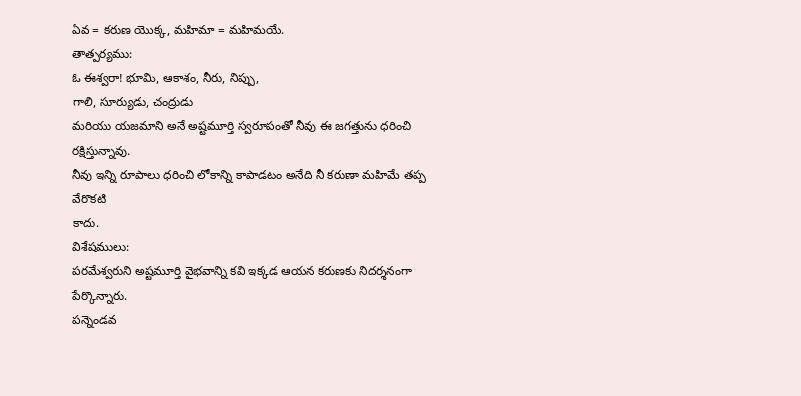ఏవ = కరుణ యొక్క, మహిమా = మహిమయే.
తాత్పర్యము:
ఓ ఈశ్వరా! భూమి, ఆకాశం, నీరు, నిప్పు,
గాలి, సూర్యుడు, చంద్రుడు
మరియు యజమాని అనే అష్టమూర్తి స్వరూపంతో నీవు ఈ జగత్తును ధరించి రక్షిస్తున్నావు.
నీవు ఇన్ని రూపాలు ధరించి లోకాన్ని కాపాడటం అనేది నీ కరుణా మహిమే తప్ప వేరొకటి
కాదు.
విశేషములు:
పరమేశ్వరుని అష్టమూర్తి వైభవాన్ని కవి ఇక్కడ ఆయన కరుణకు నిదర్శనంగా పేర్కొన్నారు.
పన్నెండవ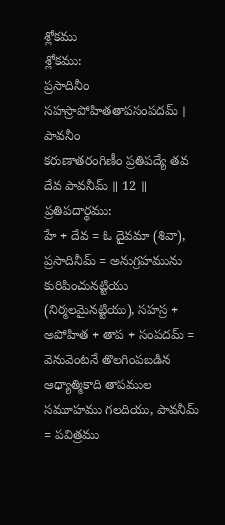శ్లోకము
శ్లోకము:
ప్రసాదినీం సహస్రాపోహితతాపసంపదమ్ । పావనీం
కరుణాతరంగిణీం ప్రతిపద్యే తవ దేవ పావనీమ్ ॥ 12 ॥
ప్రతిపదార్థము:
హే + దేవ = ఓ దైవమా (శివా), ప్రసాదినీమ్ = అనుగ్రహమును కురిపించునట్టియు
(నిర్మలమైనట్టియు), సహస్ర + అపోహిత + తాప + సంపదమ్ =
వెనువెంటనే తొలగింపబడిన ఆధ్యాత్మికాది తాపముల సమూహము గలదియు, పావనీమ్ = పవిత్రము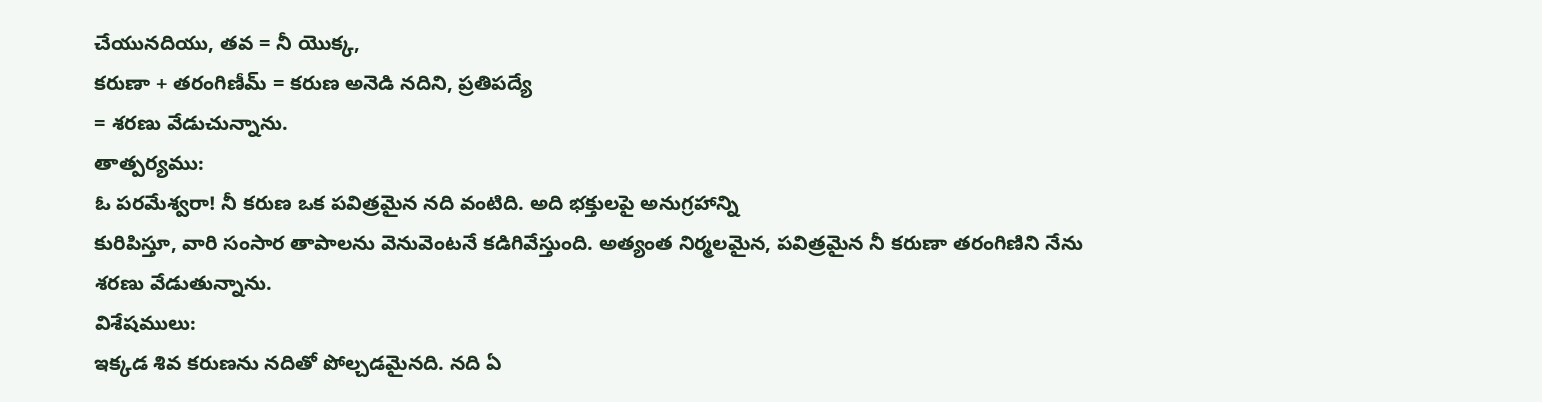చేయునదియు, తవ = నీ యొక్క,
కరుణా + తరంగిణీమ్ = కరుణ అనెడి నదిని, ప్రతిపద్యే
= శరణు వేడుచున్నాను.
తాత్పర్యము:
ఓ పరమేశ్వరా! నీ కరుణ ఒక పవిత్రమైన నది వంటిది. అది భక్తులపై అనుగ్రహాన్ని
కురిపిస్తూ, వారి సంసార తాపాలను వెనువెంటనే కడిగివేస్తుంది. అత్యంత నిర్మలమైన, పవిత్రమైన నీ కరుణా తరంగిణిని నేను శరణు వేడుతున్నాను.
విశేషములు:
ఇక్కడ శివ కరుణను నదితో పోల్చడమైనది. నది ఏ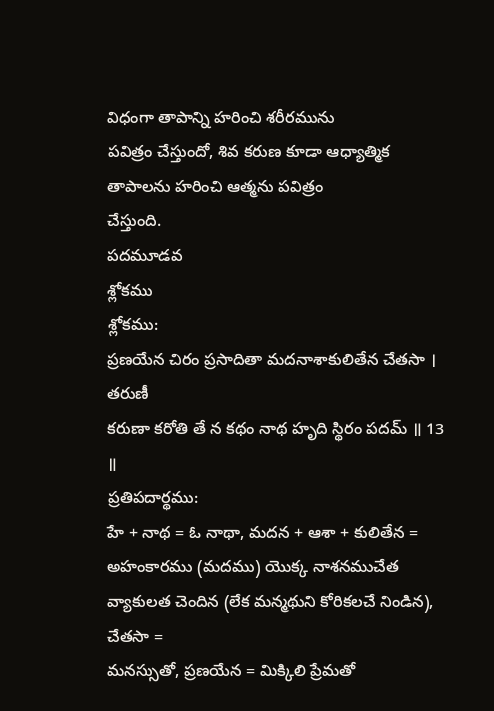విధంగా తాపాన్ని హరించి శరీరమును
పవిత్రం చేస్తుందో, శివ కరుణ కూడా ఆధ్యాత్మిక తాపాలను హరించి ఆత్మను పవిత్రం
చేస్తుంది.
పదమూడవ
శ్లోకము
శ్లోకము:
ప్రణయేన చిరం ప్రసాదితా మదనాశాకులితేన చేతసా । తరుణీ
కరుణా కరోతి తే న కథం నాథ హృది స్థిరం పదమ్ ॥ 13 ॥
ప్రతిపదార్థము:
హే + నాథ = ఓ నాథా, మదన + ఆశా + కులితేన = అహంకారము (మదము) యొక్క నాశనముచేత
వ్యాకులత చెందిన (లేక మన్మథుని కోరికలచే నిండిన), చేతసా =
మనస్సుతో, ప్రణయేన = మిక్కిలి ప్రేమతో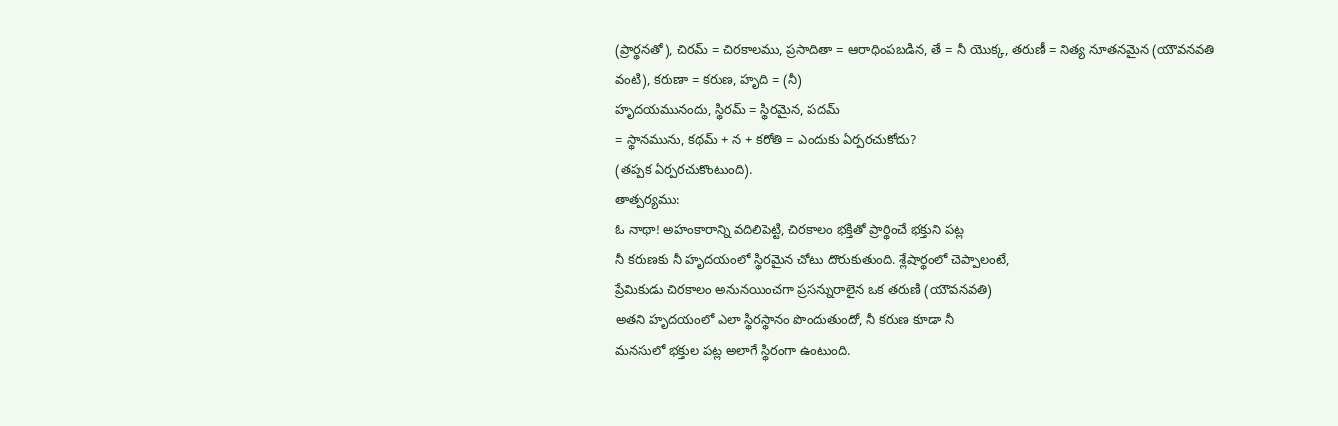(ప్రార్థనతో), చిరమ్ = చిరకాలము, ప్రసాదితా = ఆరాధింపబడిన, తే = నీ యొక్క, తరుణీ = నిత్య నూతనమైన (యౌవనవతి
వంటి), కరుణా = కరుణ, హృది = (నీ)
హృదయమునందు, స్థిరమ్ = స్థిరమైన, పదమ్
= స్థానమును, కథమ్ + న + కరోతి = ఎందుకు ఏర్పరచుకోదు?
(తప్పక ఏర్పరచుకొంటుంది).
తాత్పర్యము:
ఓ నాథా! అహంకారాన్ని వదిలిపెట్టి, చిరకాలం భక్తితో ప్రార్థించే భక్తుని పట్ల
నీ కరుణకు నీ హృదయంలో స్థిరమైన చోటు దొరుకుతుంది. శ్లేషార్థంలో చెప్పాలంటే,
ప్రేమికుడు చిరకాలం అనునయించగా ప్రసన్నురాలైన ఒక తరుణి (యౌవనవతి)
అతని హృదయంలో ఎలా స్థిరస్థానం పొందుతుందో, నీ కరుణ కూడా నీ
మనసులో భక్తుల పట్ల అలాగే స్థిరంగా ఉంటుంది.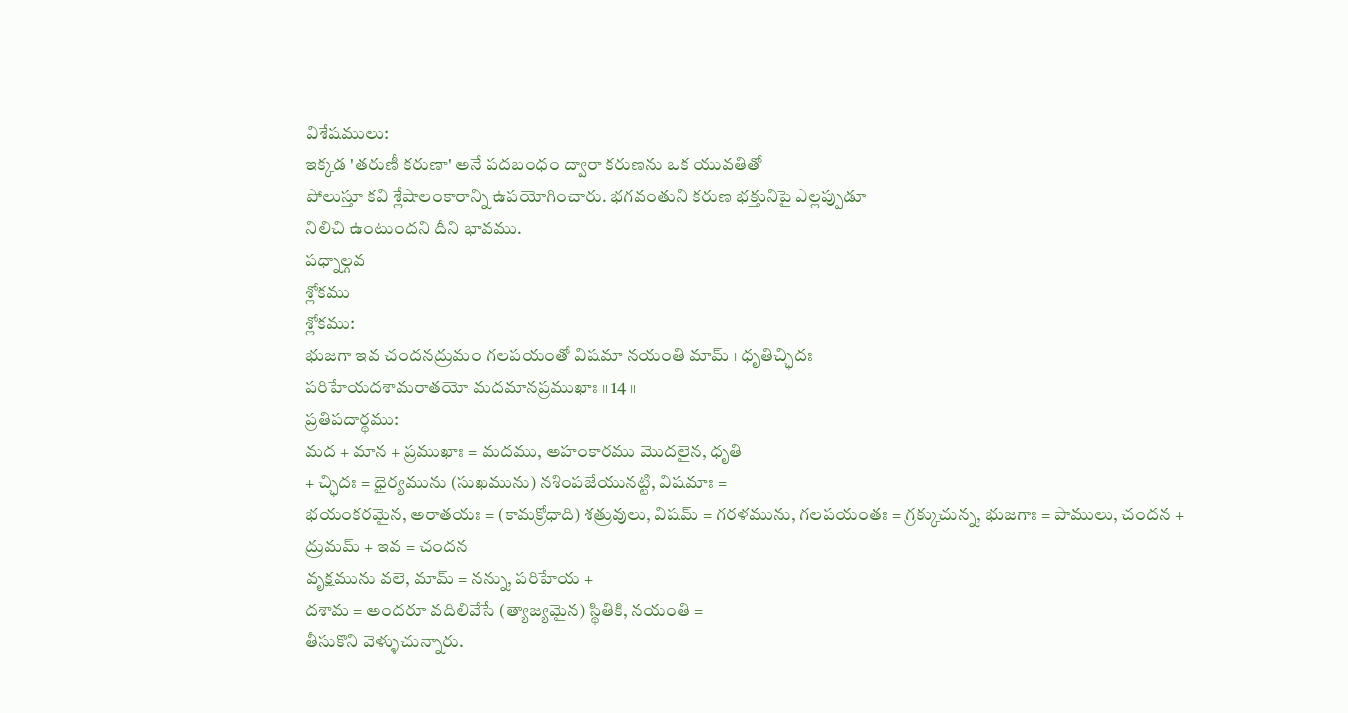విశేషములు:
ఇక్కడ 'తరుణీ కరుణా' అనే పదబంధం ద్వారా కరుణను ఒక యువతితో
పోలుస్తూ కవి శ్లేషాలంకారాన్ని ఉపయోగించారు. భగవంతుని కరుణ భక్తునిపై ఎల్లప్పుడూ
నిలిచి ఉంటుందని దీని భావము.
పధ్నాల్గవ
శ్లోకము
శ్లోకము:
భుజగా ఇవ చందనద్రుమం గలపయంతో విషమా నయంతి మామ్ । ధృతిచ్ఛిదః
పరిహేయదశామరాతయో మదమానప్రముఖాః ॥ 14 ॥
ప్రతిపదార్థము:
మద + మాన + ప్రముఖాః = మదము, అహంకారము మొదలైన, ధృతి
+ చ్ఛిదః = ధైర్యమును (సుఖమును) నశింపజేయునట్టి, విషమాః =
భయంకరమైన, అరాతయః = (కామక్రోధాది) శత్రువులు, విషమ్ = గరళమును, గలపయంతః = గ్రక్కుచున్న, భుజగాః = పాములు, చందన + ద్రుమమ్ + ఇవ = చందన
వృక్షమును వలె, మామ్ = నన్ను, పరిహేయ +
దశామ = అందరూ వదిలివేసే (త్యాజ్యమైన) స్థితికి, నయంతి =
తీసుకొని వెళ్ళుచున్నారు.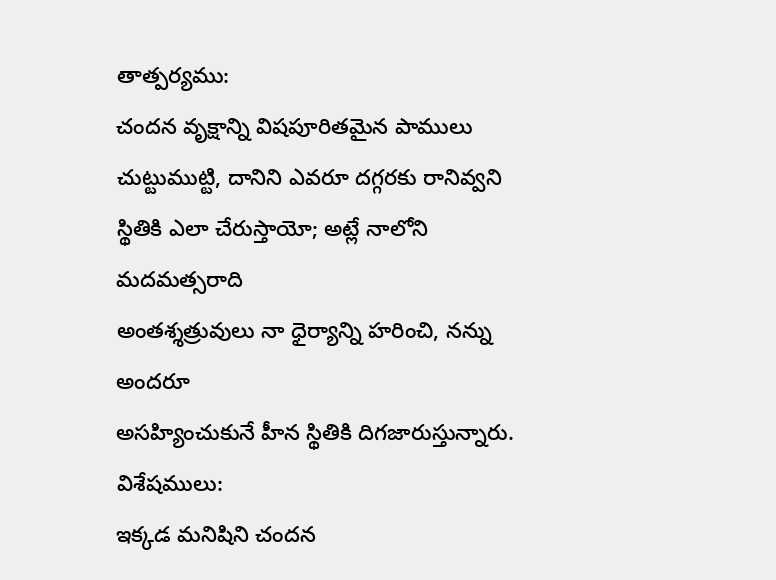తాత్పర్యము:
చందన వృక్షాన్ని విషపూరితమైన పాములు చుట్టుముట్టి, దానిని ఎవరూ దగ్గరకు రానివ్వని
స్థితికి ఎలా చేరుస్తాయో; అట్లే నాలోని మదమత్సరాది
అంతశ్శత్రువులు నా ధైర్యాన్ని హరించి, నన్ను అందరూ
అసహ్యించుకునే హీన స్థితికి దిగజారుస్తున్నారు.
విశేషములు:
ఇక్కడ మనిషిని చందన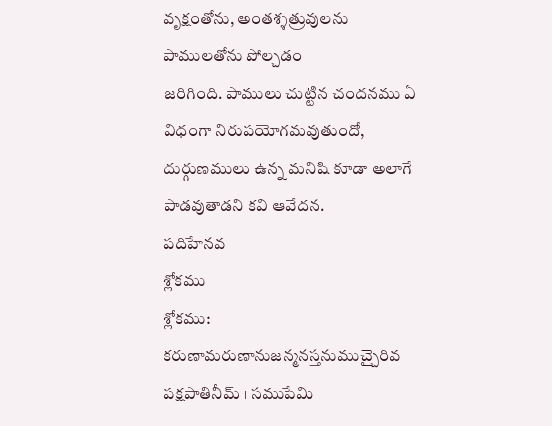వృక్షంతోను, అంతశ్శత్రువులను పాములతోను పోల్చడం
జరిగింది. పాములు చుట్టిన చందనము ఏ విధంగా నిరుపయోగమవుతుందో, దుర్గుణములు ఉన్న మనిషి కూడా అలాగే పాడవుతాడని కవి ఆవేదన.
పదిహేనవ
శ్లోకము
శ్లోకము:
కరుణామరుణానుజన్మనస్తనుముచ్చైరివ పక్షపాతినీమ్ । సముపేమి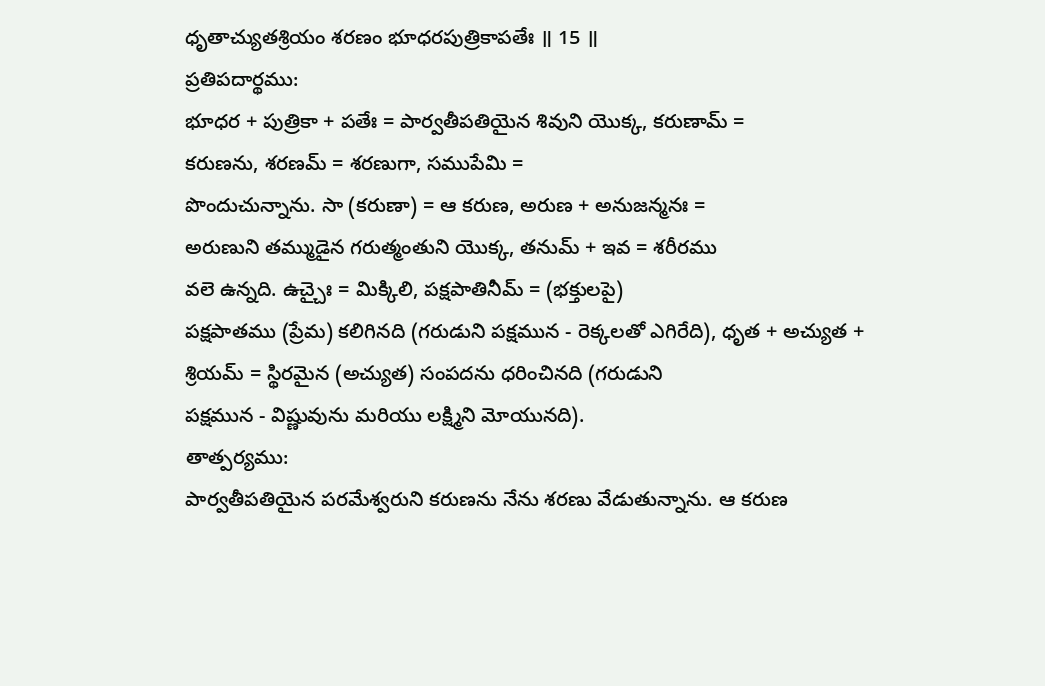ధృతాచ్యుతశ్రియం శరణం భూధరపుత్రికాపతేః ॥ 15 ॥
ప్రతిపదార్థము:
భూధర + పుత్రికా + పతేః = పార్వతీపతియైన శివుని యొక్క, కరుణామ్ =
కరుణను, శరణమ్ = శరణుగా, సముపేమి =
పొందుచున్నాను. సా (కరుణా) = ఆ కరుణ, అరుణ + అనుజన్మనః =
అరుణుని తమ్ముడైన గరుత్మంతుని యొక్క, తనుమ్ + ఇవ = శరీరము
వలె ఉన్నది. ఉచ్చైః = మిక్కిలి, పక్షపాతినీమ్ = (భక్తులపై)
పక్షపాతము (ప్రేమ) కలిగినది (గరుడుని పక్షమున - రెక్కలతో ఎగిరేది), ధృత + అచ్యుత + శ్రియమ్ = స్థిరమైన (అచ్యుత) సంపదను ధరించినది (గరుడుని
పక్షమున - విష్ణువును మరియు లక్ష్మిని మోయునది).
తాత్పర్యము:
పార్వతీపతియైన పరమేశ్వరుని కరుణను నేను శరణు వేడుతున్నాను. ఆ కరుణ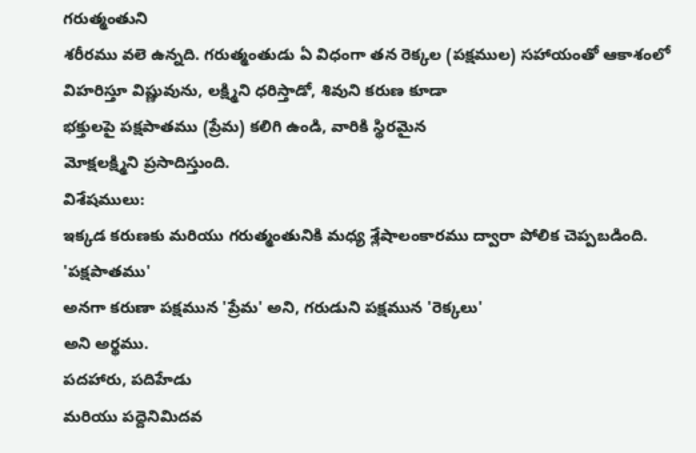గరుత్మంతుని
శరీరము వలె ఉన్నది. గరుత్మంతుడు ఏ విధంగా తన రెక్కల (పక్షముల) సహాయంతో ఆకాశంలో
విహరిస్తూ విష్ణువును, లక్ష్మిని ధరిస్తాడో, శివుని కరుణ కూడా
భక్తులపై పక్షపాతము (ప్రేమ) కలిగి ఉండి, వారికి స్థిరమైన
మోక్షలక్ష్మిని ప్రసాదిస్తుంది.
విశేషములు:
ఇక్కడ కరుణకు మరియు గరుత్మంతునికి మధ్య శ్లేషాలంకారము ద్వారా పోలిక చెప్పబడింది. 'పక్షపాతము'
అనగా కరుణా పక్షమున 'ప్రేమ' అని, గరుడుని పక్షమున 'రెక్కలు'
అని అర్థము.
పదహారు, పదిహేడు
మరియు పద్దెనిమిదవ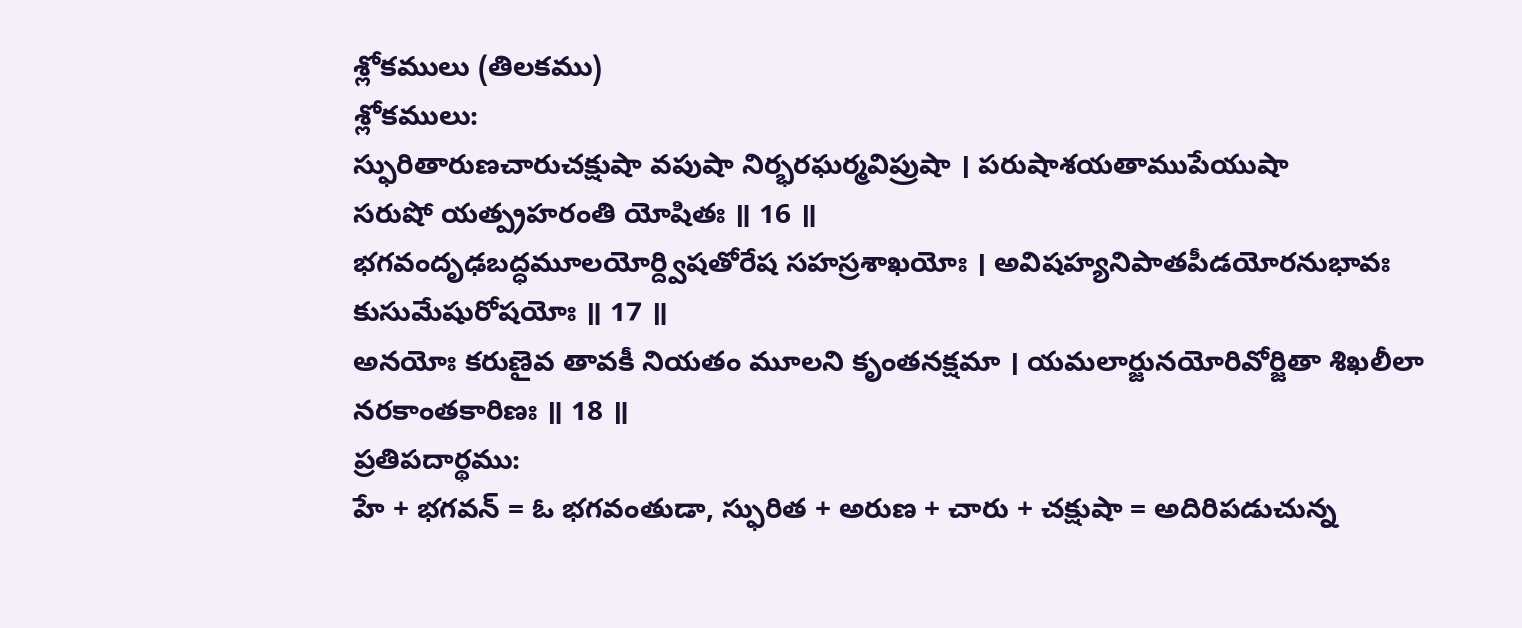శ్లోకములు (తిలకము)
శ్లోకములు:
స్ఫురితారుణచారుచక్షుషా వపుషా నిర్భరఘర్మవిప్రుషా । పరుషాశయతాముపేయుషా
సరుషో యత్ప్రహరంతి యోషితః ॥ 16 ॥
భగవందృఢబద్ధమూలయోర్ద్విషతోరేష సహస్రశాఖయోః । అవిషహ్యనిపాతపీడయోరనుభావః
కుసుమేషురోషయోః ॥ 17 ॥
అనయోః కరుణైవ తావకీ నియతం మూలని కృంతనక్షమా । యమలార్జునయోరివోర్జితా శిఖలీలా
నరకాంతకారిణః ॥ 18 ॥
ప్రతిపదార్థము:
హే + భగవన్ = ఓ భగవంతుడా, స్ఫురిత + అరుణ + చారు + చక్షుషా = అదిరిపడుచున్న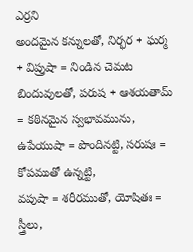ఎర్రని
అందమైన కన్నులతో, నిర్భర + ఘర్మ + విప్రుషా = నిండిన చెమట
బిందువులతో, పరుష + ఆశయతామ్ = కఠినమైన స్వభావమును, ఉపేయుషా = పొందినట్టి, సరుషః = కోపముతో ఉన్నట్టి,
వపుషా = శరీరముతో, యోషితః = స్త్రీలు,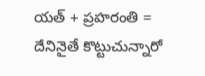యత్ + ప్రహరంతి = దేనినైతే కొట్టుచున్నారో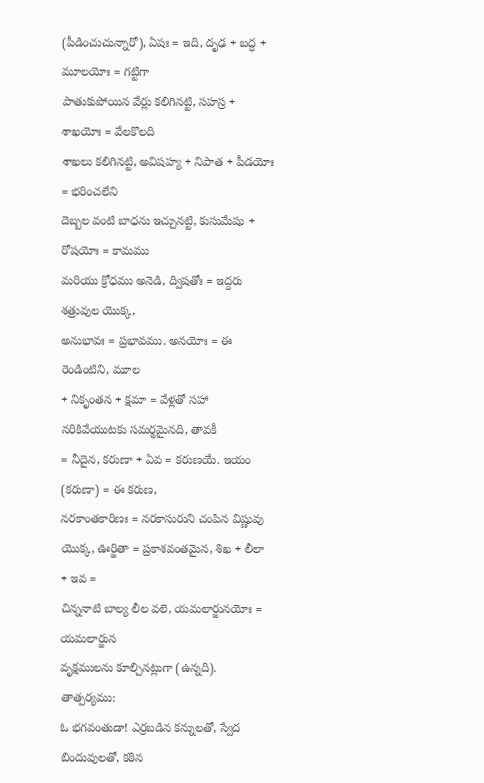(పీడించుచున్నారో), ఏషః = ఇది, దృఢ + బద్ధ + మూలయోః = గట్టిగా
పాతుకుపోయిన వేర్లు కలిగినట్టి, సహస్ర + శాఖయోః = వేలకొలది
శాఖలు కలిగినట్టి, అవిషహ్య + నిపాత + పీడయోః = భరించలేని
దెబ్బల వంటి బాధను ఇచ్చునట్టి, కుసుమేషు + రోషయోః = కామము
మరియు క్రోధము అనెడి, ద్విషతోః = ఇద్దరు శత్రువుల యొక్క,
అనుభావః = ప్రభావము. అనయోః = ఈ రెండింటిని, మూల
+ నికృంతన + క్షమా = వేళ్లతో సహా నరికివేయుటకు సమర్థమైనది, తావకీ
= నీదైన, కరుణా + ఏవ = కరుణయే. ఇయం (కరుణా) = ఈ కరుణ,
నరకాంతకారిణః = నరకాసురుని చంపిన విష్ణువు యొక్క, ఊర్జితా = ప్రకాశవంతమైన, శిఖ + లీలా + ఇవ =
చిన్ననాటి బాల్య లీల వలె, యమలార్జునయోః = యమలార్జున
వృక్షములను కూల్చినట్లుగా (ఉన్నది).
తాత్పర్యము:
ఓ భగవంతుడా! ఎర్రబడిన కన్నులతో, స్వేద బిందువులతో, కఠిన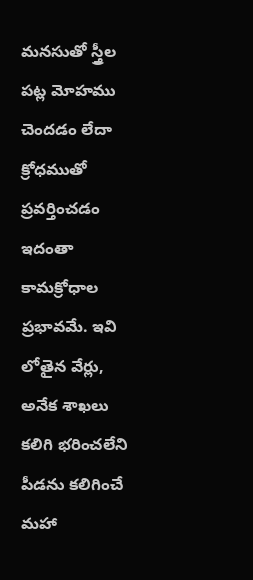మనసుతో స్త్రీల పట్ల మోహము చెందడం లేదా క్రోధముతో ప్రవర్తించడం ఇదంతా కామక్రోధాల
ప్రభావమే. ఇవి లోతైన వేర్లు, అనేక శాఖలు కలిగి భరించలేని
పీడను కలిగించే మహా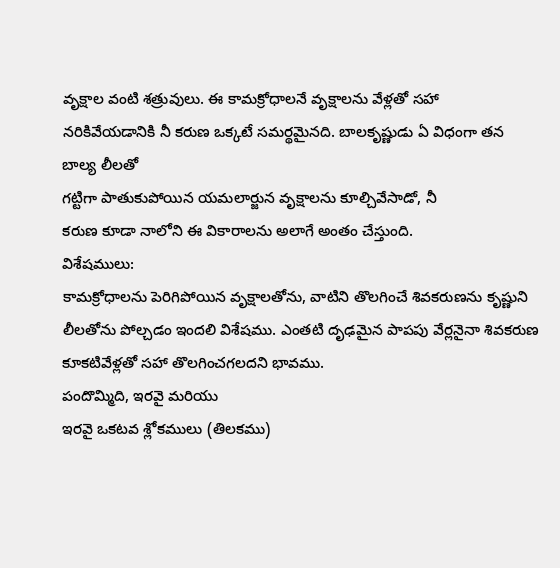వృక్షాల వంటి శత్రువులు. ఈ కామక్రోధాలనే వృక్షాలను వేళ్లతో సహా
నరికివేయడానికి నీ కరుణ ఒక్కటే సమర్థమైనది. బాలకృష్ణుడు ఏ విధంగా తన బాల్య లీలతో
గట్టిగా పాతుకుపోయిన యమలార్జున వృక్షాలను కూల్చివేసాడో, నీ
కరుణ కూడా నాలోని ఈ వికారాలను అలాగే అంతం చేస్తుంది.
విశేషములు:
కామక్రోధాలను పెరిగిపోయిన వృక్షాలతోను, వాటిని తొలగించే శివకరుణను కృష్ణుని
లీలతోను పోల్చడం ఇందలి విశేషము. ఎంతటి దృఢమైన పాపపు వేర్లనైనా శివకరుణ
కూకటివేళ్లతో సహా తొలగించగలదని భావము.
పందొమ్మిది, ఇరవై మరియు
ఇరవై ఒకటవ శ్లోకములు (తిలకము)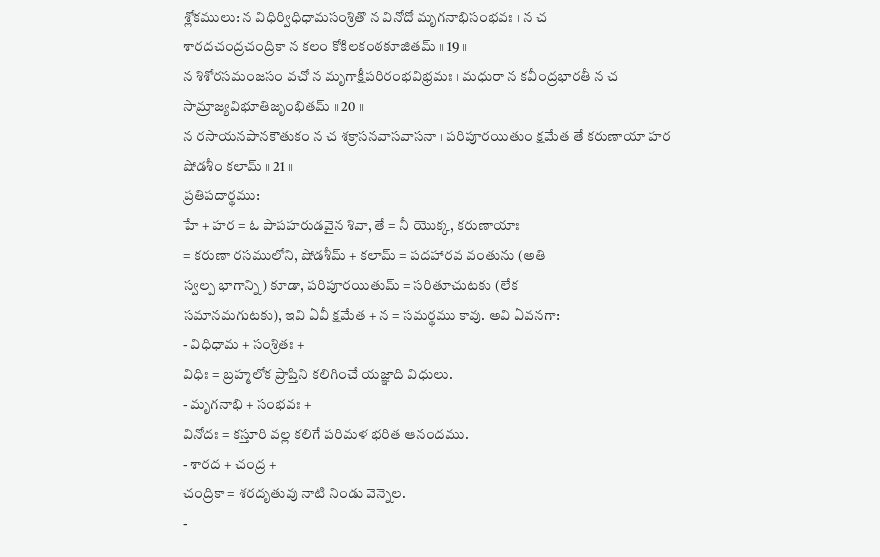శ్లోకములు: న విధిర్విధిధామసంశ్రితొ న వినోదో మృగనాభిసంభవః । న చ
శారదచంద్రచంద్రికా న కలం కోకిలకంఠకూజితమ్ ॥ 19 ॥
న శిశోరసమంజసం వచో న మృగాక్షీపరిరంభవిభ్రమః । మధురా న కవీంద్రభారతీ న చ
సామ్రాజ్యవిభూతిజృంభితమ్ ॥ 20 ॥
న రసాయనపానకౌతుకం న చ శక్రాసనవాసవాసనా । పరిపూరయితుం క్షమేత తే కరుణాయా హర
షోడశీం కలామ్ ॥ 21 ॥
ప్రతిపదార్థము:
హే + హర = ఓ పాపహరుడవైన శివా, తే = నీ యొక్క, కరుణాయాః
= కరుణా రసములోని, షోడశీమ్ + కలామ్ = పదహారవ వంతును (అతి
స్వల్ప భాగాన్ని) కూడా, పరిపూరయితుమ్ = సరితూచుటకు (లేక
సమానమగుటకు), ఇవి ఏవీ క్షమేత + న = సమర్థము కావు. అవి ఏవనగా:
- విధిధామ + సంశ్రితః +
విధిః = బ్రహ్మలోక ప్రాప్తిని కలిగించే యజ్ఞాది విధులు.
- మృగనాభి + సంభవః +
వినోదః = కస్తూరి వల్ల కలిగే పరిమళ భరిత ఆనందము.
- శారద + చంద్ర +
చంద్రికా = శరదృతువు నాటి నిండు వెన్నెల.
-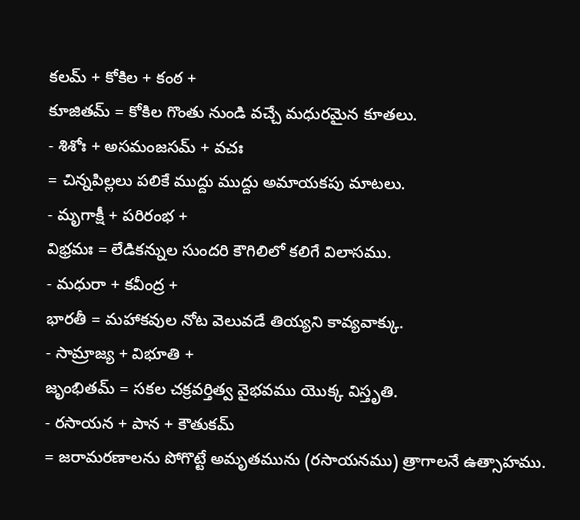కలమ్ + కోకిల + కంఠ +
కూజితమ్ = కోకిల గొంతు నుండి వచ్చే మధురమైన కూతలు.
- శిశోః + అసమంజసమ్ + వచః
= చిన్నపిల్లలు పలికే ముద్దు ముద్దు అమాయకపు మాటలు.
- మృగాక్షీ + పరిరంభ +
విభ్రమః = లేడికన్నుల సుందరి కౌగిలిలో కలిగే విలాసము.
- మధురా + కవీంద్ర +
భారతీ = మహాకవుల నోట వెలువడే తియ్యని కావ్యవాక్కు.
- సామ్రాజ్య + విభూతి +
జృంభితమ్ = సకల చక్రవర్తిత్వ వైభవము యొక్క విస్తృతి.
- రసాయన + పాన + కౌతుకమ్
= జరామరణాలను పోగొట్టే అమృతమును (రసాయనము) త్రాగాలనే ఉత్సాహము.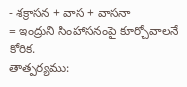- శక్రాసన + వాస + వాసనా
= ఇంద్రుని సింహాసనంపై కూర్చోవాలనే కోరిక.
తాత్పర్యము: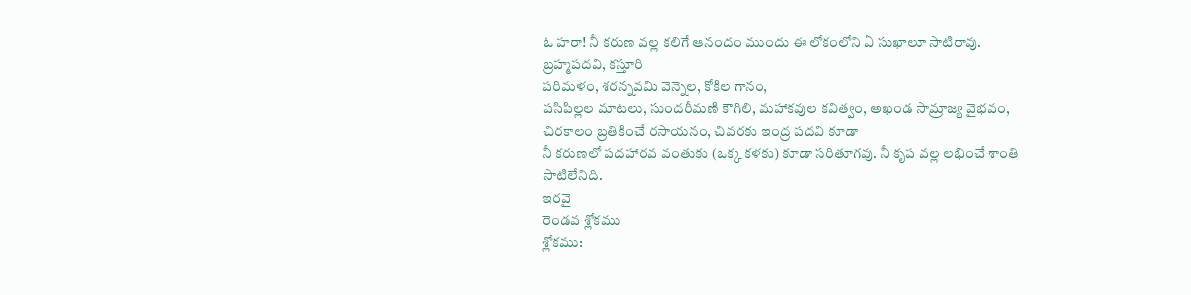ఓ హరా! నీ కరుణ వల్ల కలిగే ఆనందం ముందు ఈ లోకంలోని ఏ సుఖాలూ సాటిరావు. బ్రహ్మపదవి, కస్తూరి
పరిమళం, శరన్నవమి వెన్నెల, కోకిల గానం,
పసిపిల్లల మాటలు, సుందరీమణి కౌగిలి, మహాకవుల కవిత్వం, అఖండ సామ్రాజ్య వైభవం, చిరకాలం బ్రతికించే రసాయనం, చివరకు ఇంద్ర పదవి కూడా
నీ కరుణలో పదహారవ వంతుకు (ఒక్క కళకు) కూడా సరితూగవు. నీ కృప వల్ల లభించే శాంతి
సాటిలేనిది.
ఇరవై
రెండవ శ్లోకము
శ్లోకము: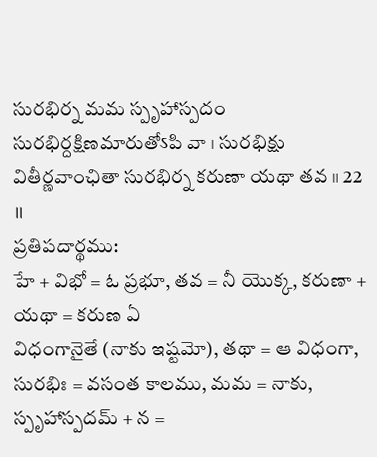సురభిర్న మమ స్పృహాస్పదం సురభిర్దక్షిణమారుతోऽపి వా । సురభిక్షు వితీర్ణవాంఛితా సురభిర్న కరుణా యథా తవ ॥ 22 ॥
ప్రతిపదార్థము:
హే + విభో = ఓ ప్రభూ, తవ = నీ యొక్క, కరుణా + యథా = కరుణ ఏ
విధంగానైతే (నాకు ఇష్టమో), తథా = ఆ విధంగా, సురభిః = వసంత కాలము, మమ = నాకు, స్పృహాస్పదమ్ + న =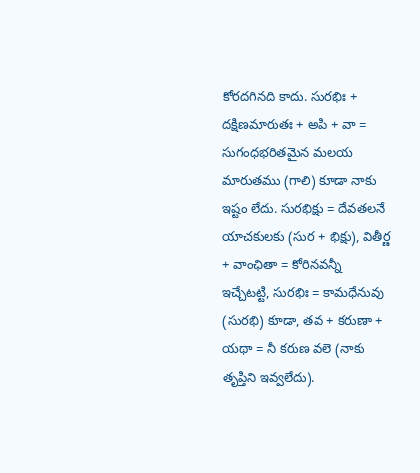కోరదగినది కాదు. సురభిః + దక్షిణమారుతః + అపి + వా =
సుగంధభరితమైన మలయ మారుతము (గాలి) కూడా నాకు ఇష్టం లేదు. సురభిక్షు = దేవతలనే
యాచకులకు (సుర + భిక్షు), వితీర్ణ + వాంఛితా = కోరినవన్నీ
ఇచ్చేటట్టి, సురభిః = కామధేనువు (సురభి) కూడా, తవ + కరుణా + యథా = నీ కరుణ వలె (నాకు తృప్తిని ఇవ్వలేదు).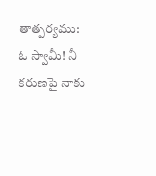తాత్పర్యము:
ఓ స్వామీ! నీ కరుణపై నాకు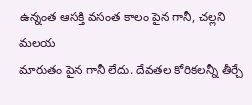ఉన్నంత ఆసక్తి వసంత కాలం పైన గానీ, చల్లని మలయ
మారుతం పైన గానీ లేదు. దేవతల కోరికలన్నీ తీర్చే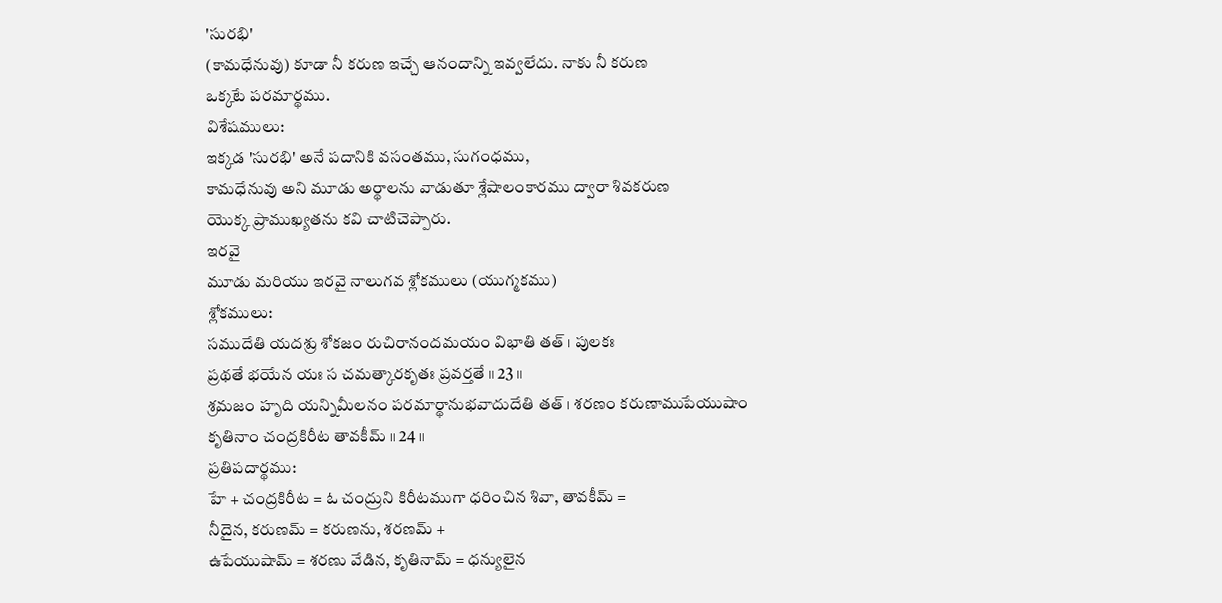'సురభి'
(కామధేనువు) కూడా నీ కరుణ ఇచ్చే ఆనందాన్ని ఇవ్వలేదు. నాకు నీ కరుణ
ఒక్కటే పరమార్థము.
విశేషములు:
ఇక్కడ 'సురభి' అనే పదానికి వసంతము, సుగంధము,
కామధేనువు అని మూడు అర్థాలను వాడుతూ శ్లేషాలంకారము ద్వారా శివకరుణ
యొక్క ప్రాముఖ్యతను కవి చాటిచెప్పారు.
ఇరవై
మూడు మరియు ఇరవై నాలుగవ శ్లోకములు (యుగ్మకము)
శ్లోకములు:
సముదేతి యదశ్రు శోకజం రుచిరానందమయం విభాతి తత్ । పులకః
ప్రథతే భయేన యః స చమత్కారకృతః ప్రవర్తతే ॥ 23 ॥
శ్రమజం హృది యన్నిమీలనం పరమార్థానుభవాదుదేతి తత్ । శరణం కరుణాముపేయుషాం
కృతినాం చంద్రకిరీట తావకీమ్ ॥ 24 ॥
ప్రతిపదార్థము:
హే + చంద్రకిరీట = ఓ చంద్రుని కిరీటముగా ధరించిన శివా, తావకీమ్ =
నీదైన, కరుణమ్ = కరుణను, శరణమ్ +
ఉపేయుషామ్ = శరణు వేడిన, కృతినామ్ = ధన్యులైన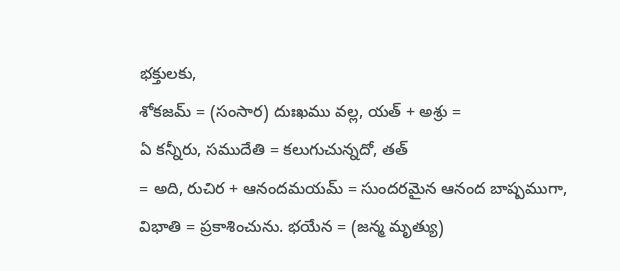భక్తులకు,
శోకజమ్ = (సంసార) దుఃఖము వల్ల, యత్ + అశ్రు =
ఏ కన్నీరు, సముదేతి = కలుగుచున్నదో, తత్
= అది, రుచిర + ఆనందమయమ్ = సుందరమైన ఆనంద బాష్పముగా, విభాతి = ప్రకాశించును. భయేన = (జన్మ మృత్యు)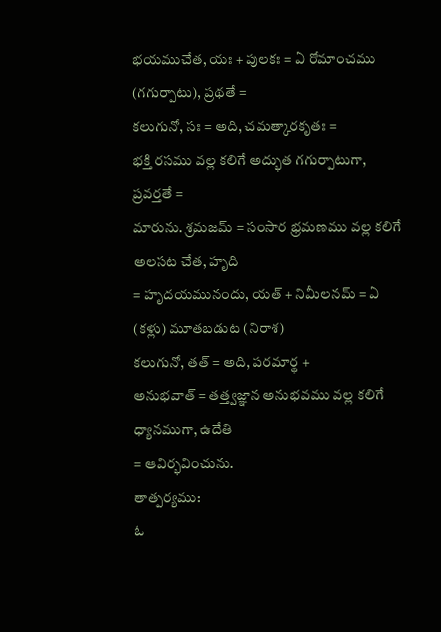భయముచేత, యః + పులకః = ఏ రోమాంచము (గగుర్పాటు), ప్రథతే =
కలుగునో, సః = అది, చమత్కారకృతః =
భక్తి రసము వల్ల కలిగే అద్భుత గగుర్పాటుగా, ప్రవర్తతే =
మారును. శ్రమజమ్ = సంసార భ్రమణము వల్ల కలిగే అలసట చేత, హృది
= హృదయమునందు, యత్ + నిమీలనమ్ = ఏ (కళ్లు) మూతబడుట (నిరాశ)
కలుగునో, తత్ = అది, పరమార్థ +
అనుభవాత్ = తత్త్వజ్ఞాన అనుభవము వల్ల కలిగే ధ్యానముగా, ఉదేతి
= ఆవిర్భవించును.
తాత్పర్యము:
ఓ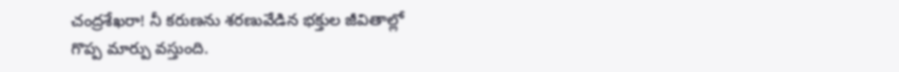చంద్రశేఖరా! నీ కరుణను శరణువేడిన భక్తుల జీవితాల్లో గొప్ప మార్పు వస్తుంది.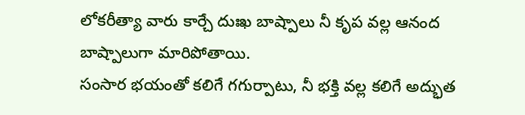లోకరీత్యా వారు కార్చే దుఃఖ బాష్పాలు నీ కృప వల్ల ఆనంద బాష్పాలుగా మారిపోతాయి.
సంసార భయంతో కలిగే గగుర్పాటు, నీ భక్తి వల్ల కలిగే అద్భుత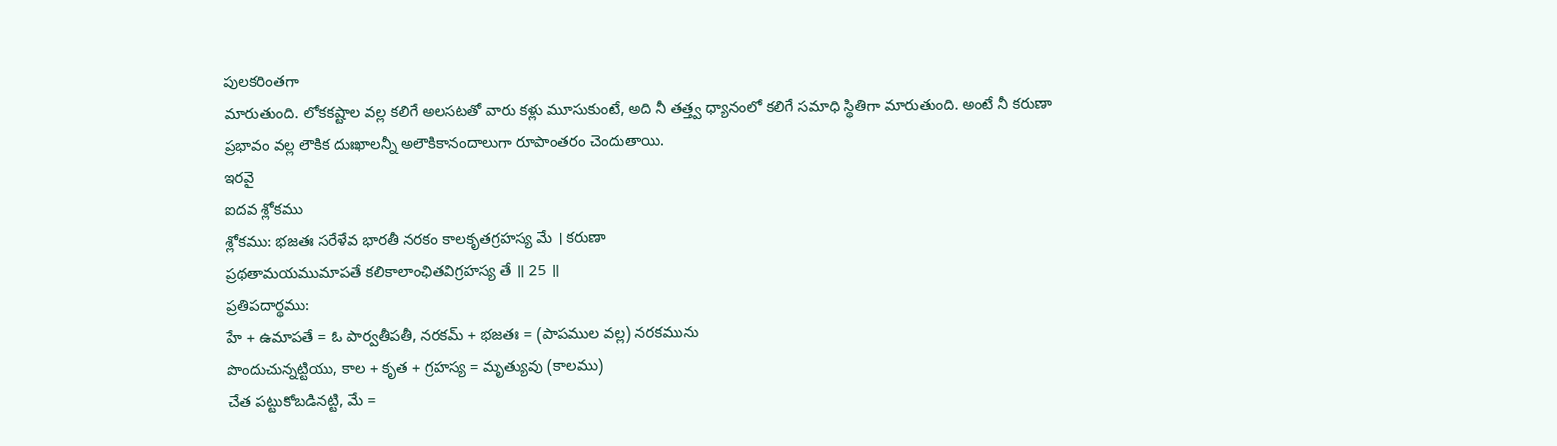పులకరింతగా
మారుతుంది. లోకకష్టాల వల్ల కలిగే అలసటతో వారు కళ్లు మూసుకుంటే, అది నీ తత్త్వ ధ్యానంలో కలిగే సమాధి స్థితిగా మారుతుంది. అంటే నీ కరుణా
ప్రభావం వల్ల లౌకిక దుఃఖాలన్నీ అలౌకికానందాలుగా రూపాంతరం చెందుతాయి.
ఇరవై
ఐదవ శ్లోకము
శ్లోకము: భజతః సరేళేవ భారతీ నరకం కాలకృతగ్రహస్య మే । కరుణా
ప్రథతామయముమాపతే కలికాలాంఛితవిగ్రహస్య తే ॥ 25 ॥
ప్రతిపదార్థము:
హే + ఉమాపతే = ఓ పార్వతీపతీ, నరకమ్ + భజతః = (పాపముల వల్ల) నరకమును
పొందుచున్నట్టియు, కాల + కృత + గ్రహస్య = మృత్యువు (కాలము)
చేత పట్టుకోబడినట్టి, మే =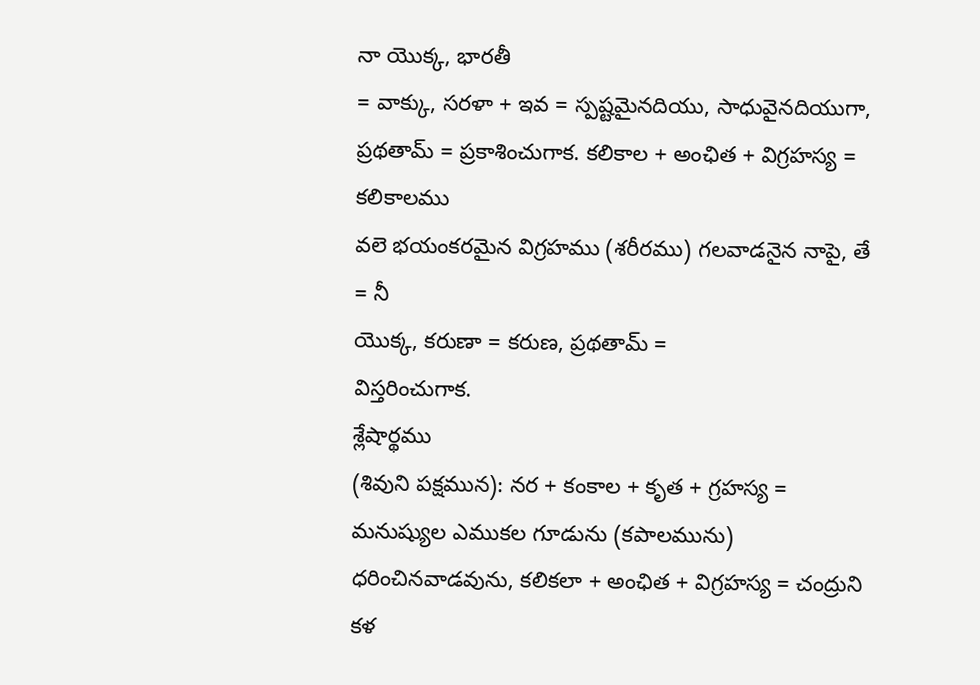నా యొక్క, భారతీ
= వాక్కు, సరళా + ఇవ = స్పష్టమైనదియు, సాధువైనదియుగా,
ప్రథతామ్ = ప్రకాశించుగాక. కలికాల + అంఛిత + విగ్రహస్య = కలికాలము
వలె భయంకరమైన విగ్రహము (శరీరము) గలవాడనైన నాపై, తే = నీ
యొక్క, కరుణా = కరుణ, ప్రథతామ్ =
విస్తరించుగాక.
శ్లేషార్థము
(శివుని పక్షమున): నర + కంకాల + కృత + గ్రహస్య = మనుష్యుల ఎముకల గూడును (కపాలమును)
ధరించినవాడవును, కలికలా + అంఛిత + విగ్రహస్య = చంద్రుని కళ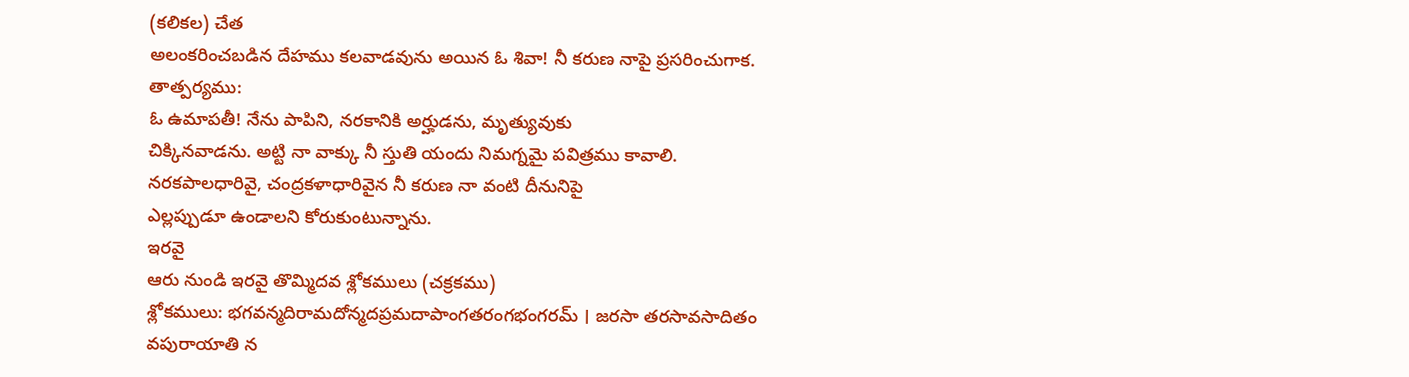(కలికల) చేత
అలంకరించబడిన దేహము కలవాడవును అయిన ఓ శివా! నీ కరుణ నాపై ప్రసరించుగాక.
తాత్పర్యము:
ఓ ఉమాపతీ! నేను పాపిని, నరకానికి అర్హుడను, మృత్యువుకు
చిక్కినవాడను. అట్టి నా వాక్కు నీ స్తుతి యందు నిమగ్నమై పవిత్రము కావాలి.
నరకపాలధారివై, చంద్రకళాధారివైన నీ కరుణ నా వంటి దీనునిపై
ఎల్లప్పుడూ ఉండాలని కోరుకుంటున్నాను.
ఇరవై
ఆరు నుండి ఇరవై తొమ్మిదవ శ్లోకములు (చక్రకము)
శ్లోకములు: భగవన్మదిరామదోన్మదప్రమదాపాంగతరంగభంగరమ్ । జరసా తరసావసాదితం
వపురాయాతి న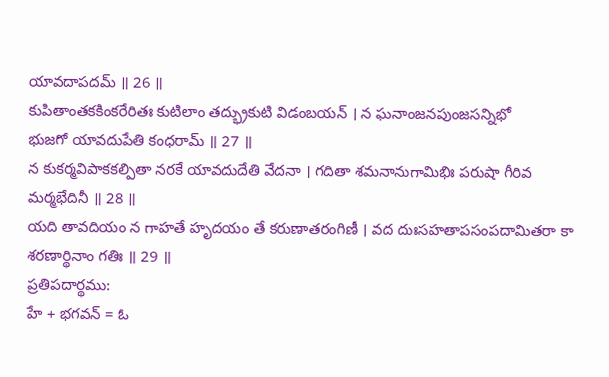యావదాపదమ్ ॥ 26 ॥
కుపితాంతకకింకరేరితః కుటిలాం తద్భ్రుకుటి విడంబయన్ । న ఘనాంజనపుంజసన్నిభో
భుజగో యావదుపేతి కంధరామ్ ॥ 27 ॥
న కుకర్మవిపాకకల్పితా నరకే యావదుదేతి వేదనా । గదితా శమనానుగామిభిః పరుషా గీరివ
మర్మభేదినీ ॥ 28 ॥
యది తావదియం న గాహతే హృదయం తే కరుణాతరంగిణీ । వద దుఃసహతాపసంపదామితరా కా
శరణార్థినాం గతిః ॥ 29 ॥
ప్రతిపదార్థము:
హే + భగవన్ = ఓ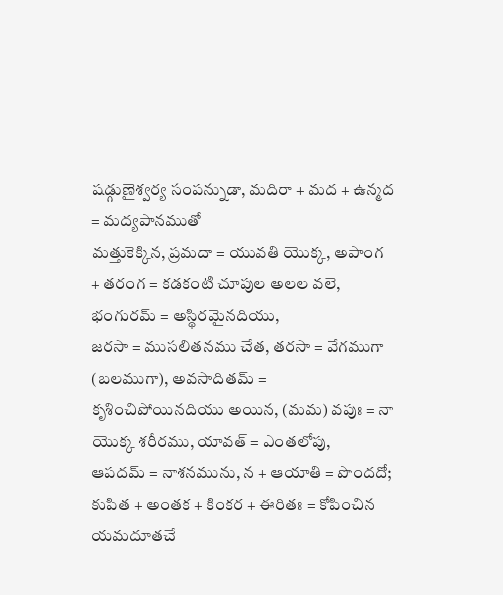షడ్గుణైశ్వర్య సంపన్నుడా, మదిరా + మద + ఉన్మద = మద్యపానముతో
మత్తుకెక్కిన, ప్రమదా = యువతి యొక్క, అపాంగ
+ తరంగ = కడకంటి చూపుల అలల వలె, భంగురమ్ = అస్థిరమైనదియు,
జరసా = ముసలితనము చేత, తరసా = వేగముగా
(బలముగా), అవసాదితమ్ = కృశించిపోయినదియు అయిన, (మమ) వపుః = నా యొక్క శరీరము, యావత్ = ఎంతలోపు,
ఆపదమ్ = నాశనమును, న + ఆయాతి = పొందదో;
కుపిత + అంతక + కింకర + ఈరితః = కోపించిన యమదూతచే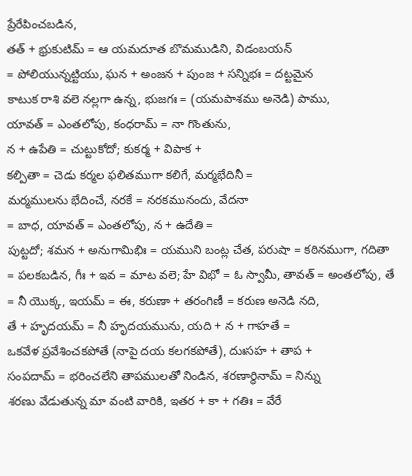ప్రేరేపించబడిన,
తత్ + భ్రుకుటిమ్ = ఆ యమదూత బొమముడిని, విడంబయన్
= పోలియున్నట్టియు, ఘన + అంజన + పుంజ + సన్నిభః = దట్టమైన
కాటుక రాశి వలె నల్లగా ఉన్న, భుజగః = (యమపాశము అనెడి) పాము,
యావత్ = ఎంతలోపు, కంధరామ్ = నా గొంతును,
న + ఉపేతి = చుట్టుకోదో; కుకర్మ + విపాక +
కల్పితా = చెడు కర్మల ఫలితముగా కలిగే, మర్మభేదినీ =
మర్మములను భేదించే, నరకే = నరకమునందు, వేదనా
= బాధ, యావత్ = ఎంతలోపు, న + ఉదేతి =
పుట్టదో; శమన + అనుగామిభిః = యముని బంట్ల చేత, పరుషా = కఠినముగా, గదితా = పలకబడిన, గీః + ఇవ = మాట వలె; హే విభో = ఓ స్వామీ, తావత్ = అంతలోపు, తే = నీ యొక్క, ఇయమ్ = ఈ, కరుణా + తరంగిణీ = కరుణ అనెడి నది,
తే + హృదయమ్ = నీ హృదయమును, యది + న + గాహతే =
ఒకవేళ ప్రవేశించకపోతే (నాపై దయ కలగకపోతే), దుఃసహ + తాప +
సంపదామ్ = భరించలేని తాపములతో నిండిన, శరణార్థినామ్ = నిన్ను
శరణు వేడుతున్న మా వంటి వారికి, ఇతర + కా + గతిః = వేరే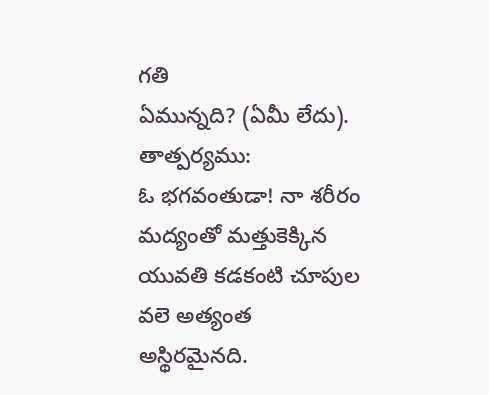గతి
ఏమున్నది? (ఏమీ లేదు).
తాత్పర్యము:
ఓ భగవంతుడా! నా శరీరం మద్యంతో మత్తుకెక్కిన యువతి కడకంటి చూపుల వలె అత్యంత
అస్థిరమైనది.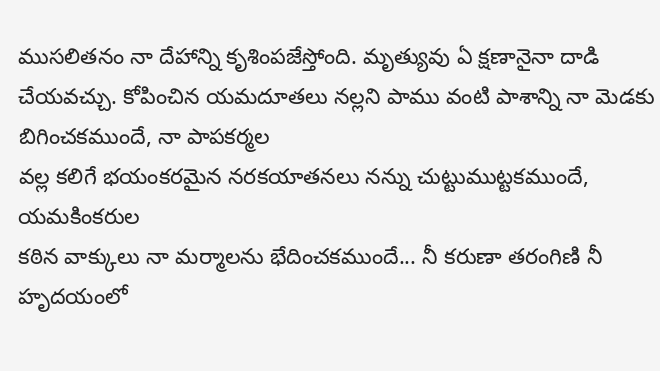ముసలితనం నా దేహాన్ని కృశింపజేస్తోంది. మృత్యువు ఏ క్షణానైనా దాడి
చేయవచ్చు. కోపించిన యమదూతలు నల్లని పాము వంటి పాశాన్ని నా మెడకు బిగించకముందే, నా పాపకర్మల
వల్ల కలిగే భయంకరమైన నరకయాతనలు నన్ను చుట్టుముట్టకముందే, యమకింకరుల
కఠిన వాక్కులు నా మర్మాలను భేదించకముందే... నీ కరుణా తరంగిణి నీ హృదయంలో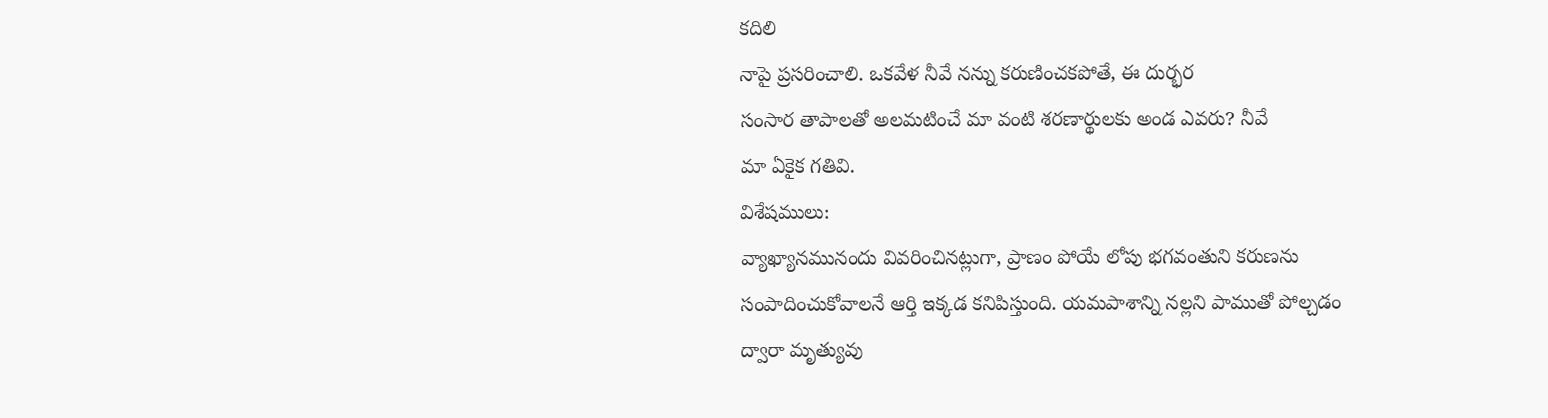కదిలి
నాపై ప్రసరించాలి. ఒకవేళ నీవే నన్ను కరుణించకపోతే, ఈ దుర్భర
సంసార తాపాలతో అలమటించే మా వంటి శరణార్థులకు అండ ఎవరు? నీవే
మా ఏకైక గతివి.
విశేషములు:
వ్యాఖ్యానమునందు వివరించినట్లుగా, ప్రాణం పోయే లోపు భగవంతుని కరుణను
సంపాదించుకోవాలనే ఆర్తి ఇక్కడ కనిపిస్తుంది. యమపాశాన్ని నల్లని పాముతో పోల్చడం
ద్వారా మృత్యువు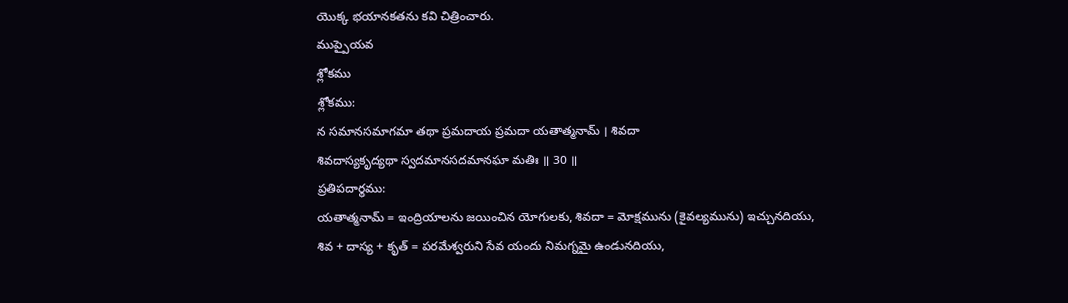యొక్క భయానకతను కవి చిత్రించారు.
ముప్పైయవ
శ్లోకము
శ్లోకము:
న సమానసమాగమా తథా ప్రమదాయ ప్రమదా యతాత్మనామ్ । శివదా
శివదాస్యకృద్యథా స్వదమానసదమానఘా మతిః ॥ 30 ॥
ప్రతిపదార్థము:
యతాత్మనామ్ = ఇంద్రియాలను జయించిన యోగులకు, శివదా = మోక్షమును (కైవల్యమును) ఇచ్చునదియు,
శివ + దాస్య + కృత్ = పరమేశ్వరుని సేవ యందు నిమగ్నమై ఉండునదియు,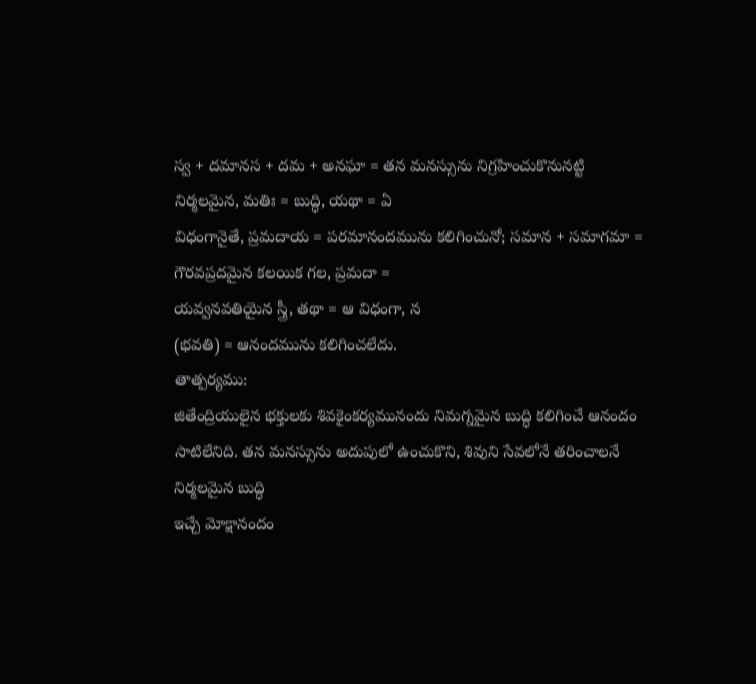స్వ + దమానస + దమ + అనఘా = తన మనస్సును నిగ్రహించుకొనునట్టి
నిర్మలమైన, మతిః = బుద్ధి, యథా = ఏ
విధంగానైతే, ప్రమదాయ = పరమానందమును కలిగించునో; సమాన + సమాగమా = గౌరవప్రదమైన కలయిక గల, ప్రమదా =
యవ్వనవతియైన స్త్రీ, తథా = ఆ విధంగా, న
(భవతి) = ఆనందమును కలిగించలేదు.
తాత్పర్యము:
జితేంద్రియులైన భక్తులకు శివకైంకర్యమునందు నిమగ్నమైన బుద్ధి కలిగించే ఆనందం
సాటిలేనిది. తన మనస్సును అదుపులో ఉంచుకొని, శివుని సేవలోనే తరించాలనే నిర్మలమైన బుద్ధి
ఇచ్చే మోక్షానందం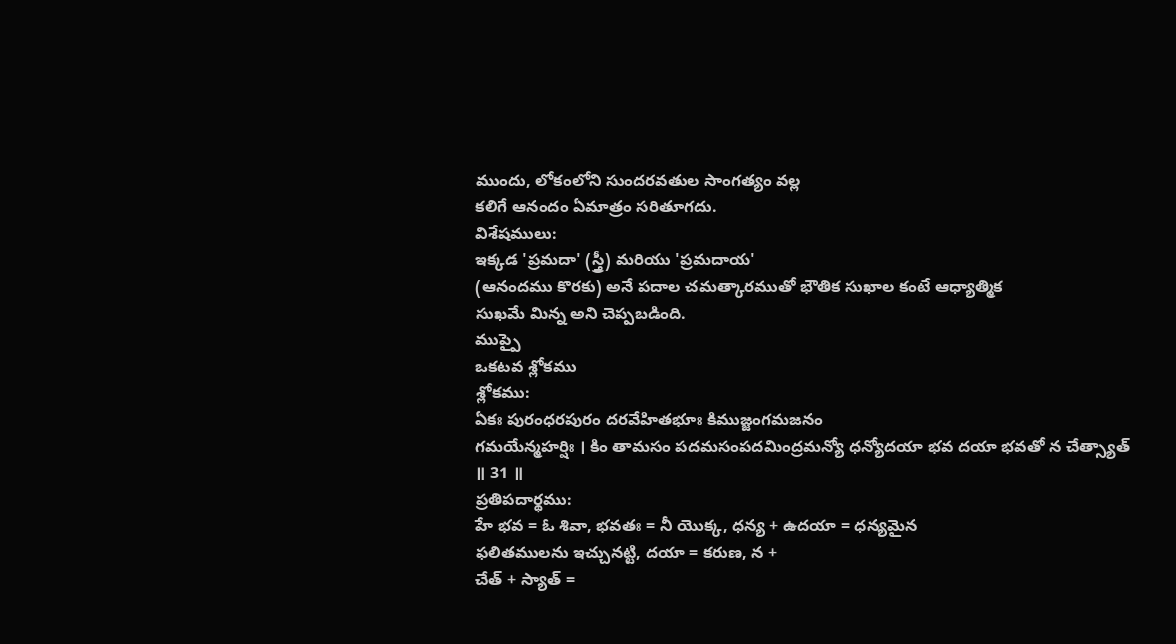ముందు, లోకంలోని సుందరవతుల సాంగత్యం వల్ల
కలిగే ఆనందం ఏమాత్రం సరితూగదు.
విశేషములు:
ఇక్కడ 'ప్రమదా' (స్త్రీ) మరియు 'ప్రమదాయ'
(ఆనందము కొరకు) అనే పదాల చమత్కారముతో భౌతిక సుఖాల కంటే ఆధ్యాత్మిక
సుఖమే మిన్న అని చెప్పబడింది.
ముప్పై
ఒకటవ శ్లోకము
శ్లోకము:
ఏకః పురంధరపురం దరవేహితభూః కిముజ్జంగమజనం
గమయేన్మహర్షిః । కిం తామసం పదమసంపదమింద్రమన్యో ధన్యోదయా భవ దయా భవతో న చేత్స్యాత్
॥ 31 ॥
ప్రతిపదార్థము:
హే భవ = ఓ శివా, భవతః = నీ యొక్క, ధన్య + ఉదయా = ధన్యమైన
ఫలితములను ఇచ్చునట్టి, దయా = కరుణ, న +
చేత్ + స్యాత్ =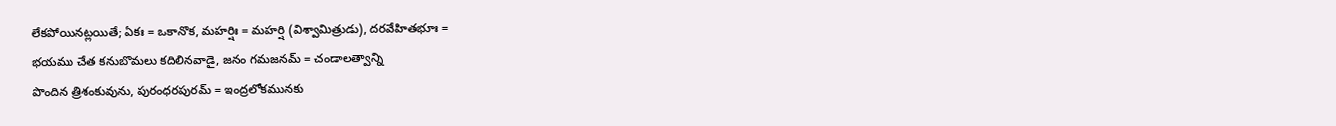లేకపోయినట్లయితే; ఏకః = ఒకానొక, మహర్షిః = మహర్షి (విశ్వామిత్రుడు), దరవేహితభూః =
భయము చేత కనుబొమలు కదిలినవాడై, జనం గమజనమ్ = చండాలత్వాన్ని
పొందిన త్రిశంకువును, పురంధరపురమ్ = ఇంద్రలోకమునకు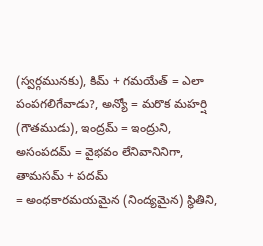(స్వర్గమునకు), కిమ్ + గమయేత్ = ఎలా పంపగలిగేవాడు?, అన్యో = మరొక మహర్షి (గౌతముడు), ఇంద్రమ్ = ఇంద్రుని,
అసంపదమ్ = వైభవం లేనివానినిగా, తామసమ్ + పదమ్
= అంధకారమయమైన (నింద్యమైన) స్థితిని,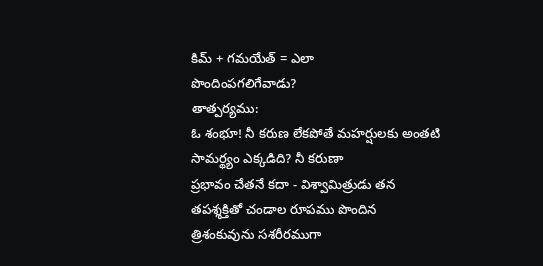కిమ్ + గమయేత్ = ఎలా
పొందింపగలిగేవాడు?
తాత్పర్యము:
ఓ శంభూ! నీ కరుణ లేకపోతే మహర్షులకు అంతటి సామర్థ్యం ఎక్కడిది? నీ కరుణా
ప్రభావం చేతనే కదా - విశ్వామిత్రుడు తన తపశ్శక్తితో చండాల రూపము పొందిన
త్రిశంకువును సశరీరముగా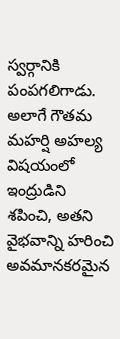స్వర్గానికి పంపగలిగాడు. అలాగే గౌతమ మహర్షి అహల్య విషయంలో
ఇంద్రుడిని శపించి, అతని వైభవాన్ని హరించి అవమానకరమైన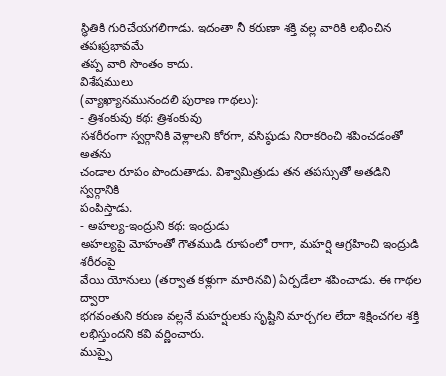స్థితికి గురిచేయగలిగాడు. ఇదంతా నీ కరుణా శక్తి వల్ల వారికి లభించిన తపఃప్రభావమే
తప్ప వారి సొంతం కాదు.
విశేషములు
(వ్యాఖ్యానమునందలి పురాణ గాథలు):
- త్రిశంకువు కథ: త్రిశంకువు
సశరీరంగా స్వర్గానికి వెళ్లాలని కోరగా, వసిష్ఠుడు నిరాకరించి శపించడంతో అతను
చండాల రూపం పొందుతాడు. విశ్వామిత్రుడు తన తపస్సుతో అతడిని స్వర్గానికి
పంపిస్తాడు.
- అహల్య-ఇంద్రుని కథ: ఇంద్రుడు
అహల్యపై మోహంతో గౌతముడి రూపంలో రాగా, మహర్షి ఆగ్రహించి ఇంద్రుడి శరీరంపై
వేయి యోనులు (తర్వాత కళ్లుగా మారినవి) ఏర్పడేలా శపించాడు. ఈ గాథల ద్వారా
భగవంతుని కరుణ వల్లనే మహర్షులకు సృష్టిని మార్చగల లేదా శిక్షించగల శక్తి
లభిస్తుందని కవి వర్ణించారు.
ముప్పై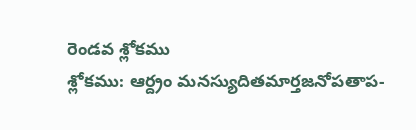రెండవ శ్లోకము
శ్లోకము: ఆర్ద్రం మనస్యుదితమార్తజనోపతాప-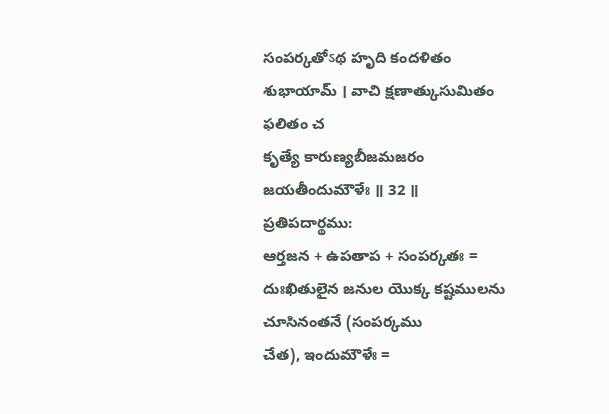సంపర్కతోऽథ హృది కందళితం శుభాయామ్ । వాచి క్షణాత్కుసుమితం ఫలితం చ
కృత్యే కారుణ్యబీజమజరం జయతీందుమౌళేః ॥ 32 ॥
ప్రతిపదార్థము:
ఆర్తజన + ఉపతాప + సంపర్కతః = దుఃఖితులైన జనుల యొక్క కష్టములను చూసినంతనే (సంపర్కము
చేత), ఇందుమౌళేః =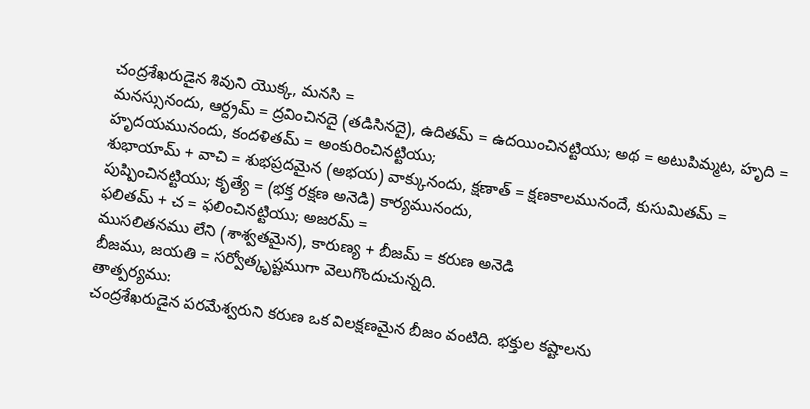చంద్రశేఖరుడైన శివుని యొక్క, మనసి =
మనస్సునందు, ఆర్ద్రమ్ = ద్రవించినదై (తడిసినదై), ఉదితమ్ = ఉదయించినట్టియు; అథ = అటుపిమ్మట, హృది = హృదయమునందు, కందళితమ్ = అంకురించినట్టియు;
శుభాయామ్ + వాచి = శుభప్రదమైన (అభయ) వాక్కునందు, క్షణాత్ = క్షణకాలమునందే, కుసుమితమ్ =
పుష్పించినట్టియు; కృత్యే = (భక్త రక్షణ అనెడి) కార్యమునందు,
ఫలితమ్ + చ = ఫలించినట్టియు; అజరమ్ =
ముసలితనము లేని (శాశ్వతమైన), కారుణ్య + బీజమ్ = కరుణ అనెడి
బీజము, జయతి = సర్వోత్కృష్టముగా వెలుగొందుచున్నది.
తాత్పర్యము:
చంద్రశేఖరుడైన పరమేశ్వరుని కరుణ ఒక విలక్షణమైన బీజం వంటిది. భక్తుల కష్టాలను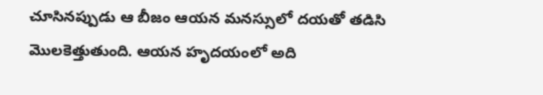చూసినప్పుడు ఆ బీజం ఆయన మనస్సులో దయతో తడిసి మొలకెత్తుతుంది. ఆయన హృదయంలో అది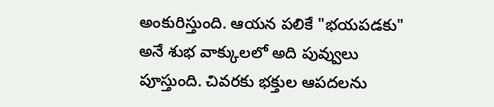అంకురిస్తుంది. ఆయన పలికే "భయపడకు" అనే శుభ వాక్కులలో అది పువ్వులు
పూస్తుంది. చివరకు భక్తుల ఆపదలను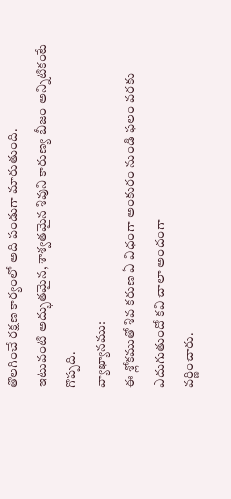తొలగించే రక్షణ కార్యంలో అది పండుగా మారుతుంది.
ఇటువంటి అద్భుతమైన, శాశ్వతమైన శివుని కారుణ్య బీజం అన్నిటికంటే గొప్పది.
వ్యాఖ్యానము:
ఈ శ్లోకముతో శివ కరుణ ఏ విధంగా అంకురం నుండి ఫలం వరకు ఎదుగుతుందో కవి చాలా అందంగా
వర్ణించారు.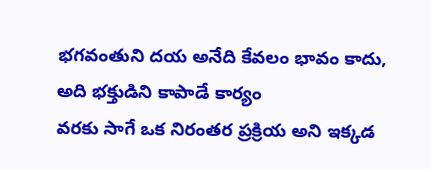భగవంతుని దయ అనేది కేవలం భావం కాదు, అది భక్తుడిని కాపాడే కార్యం
వరకు సాగే ఒక నిరంతర ప్రక్రియ అని ఇక్కడ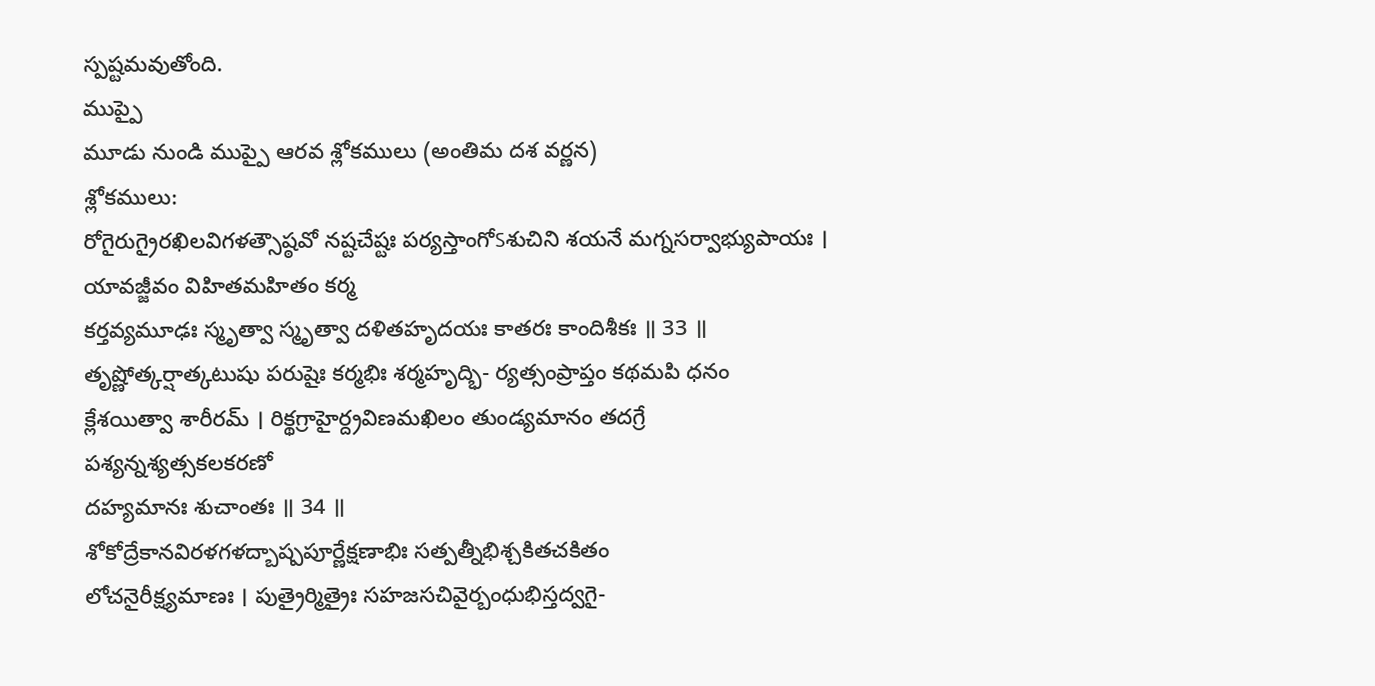స్పష్టమవుతోంది.
ముప్పై
మూడు నుండి ముప్పై ఆరవ శ్లోకములు (అంతిమ దశ వర్ణన)
శ్లోకములు:
రోగైరుగ్రైరఖిలవిగళత్సౌష్ఠవో నష్టచేష్టః పర్యస్తాంగోऽశుచిని శయనే మగ్నసర్వాభ్యుపాయః । యావజ్జీవం విహితమహితం కర్మ
కర్తవ్యమూఢః స్మృత్వా స్మృత్వా దళితహృదయః కాతరః కాందిశీకః ॥ 33 ॥
తృష్ణోత్కర్షాత్కటుషు పరుషైః కర్మభిః శర్మహృద్భి- ర్యత్సంప్రాప్తం కథమపి ధనం
క్లేశయిత్వా శారీరమ్ । రిక్థగ్రాహైర్ద్రవిణమఖిలం తుండ్యమానం తదగ్రే పశ్యన్నశ్యత్సకలకరణో
దహ్యమానః శుచాంతః ॥ 34 ॥
శోకోద్రేకానవిరళగళద్బాష్పపూర్ణేక్షణాభిః సత్పత్నీభిశ్చకితచకితం
లోచనైరీక్ష్యమాణః । పుత్రైర్మిత్రైః సహజసచివైర్బంధుభిస్తద్వగై-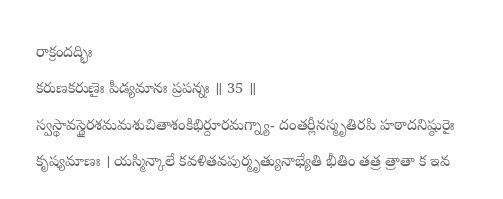రాక్రందద్భిః
కరుణకరుణైః పీడ్యమానః ప్రపన్నః ॥ 35 ॥
స్వస్థావస్థైరశమమశుచితాశంకిభిర్దూరమగ్న్యా- దంతర్లీనస్మృతిరపి హఠాదనిష్ఠురైః
కృష్యమాణః । యస్మిన్కాలే కవళితవపుర్మృత్యునాభ్యేతి భీతిం తత్ర త్రాతా క ఇవ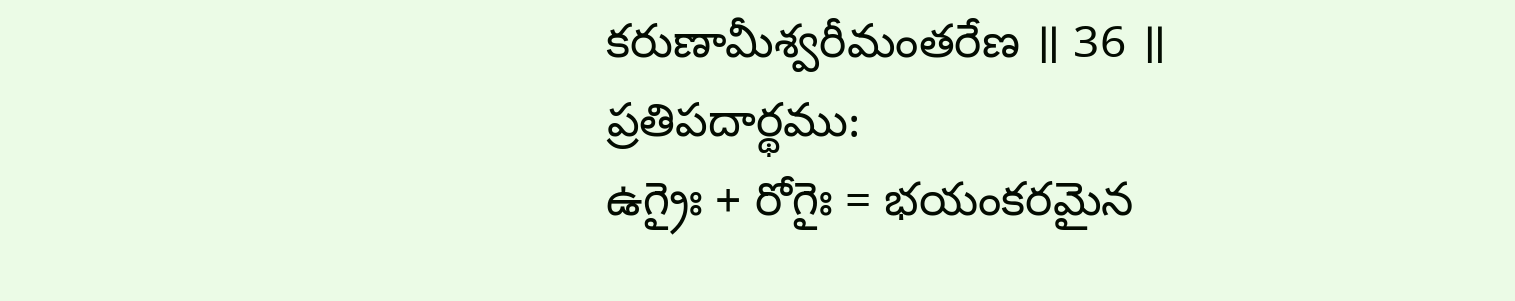కరుణామీశ్వరీమంతరేణ ॥ 36 ॥
ప్రతిపదార్థము:
ఉగ్రైః + రోగైః = భయంకరమైన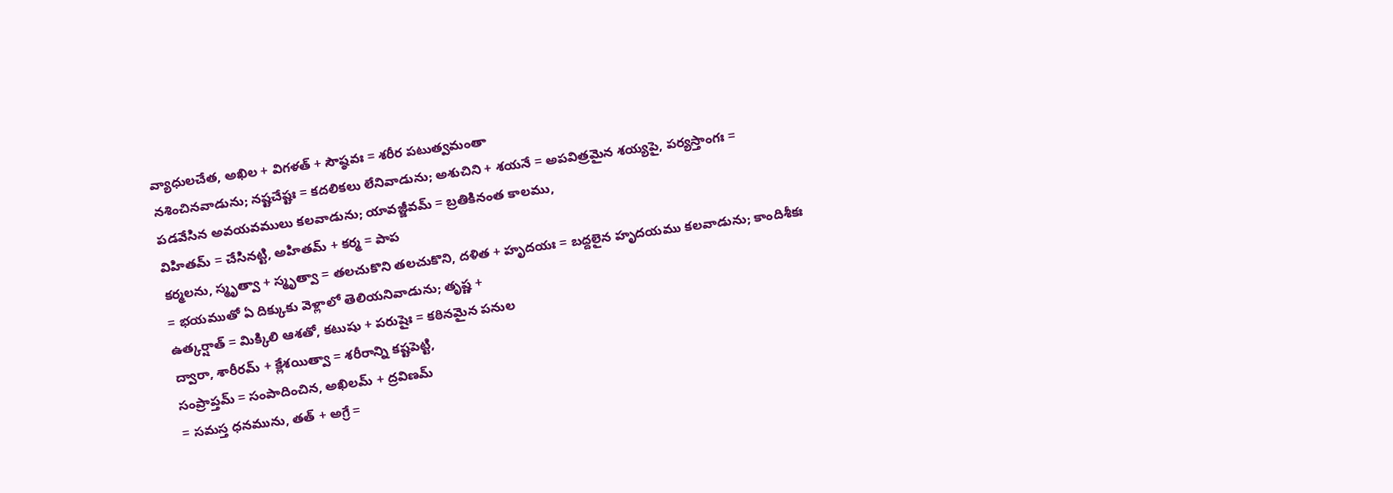వ్యాధులచేత, అఖిల + విగళత్ + సౌష్ఠవః = శరీర పటుత్వమంతా
నశించినవాడును; నష్టచేష్టః = కదలికలు లేనివాడును; అశుచిని + శయనే = అపవిత్రమైన శయ్యపై, పర్యస్తాంగః =
పడవేసిన అవయవములు కలవాడును; యావజ్జీవమ్ = బ్రతికినంత కాలము,
విహితమ్ = చేసినట్టి, అహితమ్ + కర్మ = పాప
కర్మలను, స్మృత్వా + స్మృత్వా = తలచుకొని తలచుకొని, దళిత + హృదయః = బద్దలైన హృదయము కలవాడును; కాందిశీకః
= భయముతో ఏ దిక్కుకు వెళ్లాలో తెలియనివాడును; తృష్ణ +
ఉత్కర్షాత్ = మిక్కిలి ఆశతో, కటుషు + పరుషైః = కఠినమైన పనుల
ద్వారా, శారీరమ్ + క్లేశయిత్వా = శరీరాన్ని కష్టపెట్టి,
సంప్రాప్తమ్ = సంపాదించిన, అఖిలమ్ + ద్రవిణమ్
= సమస్త ధనమును, తత్ + అగ్రే =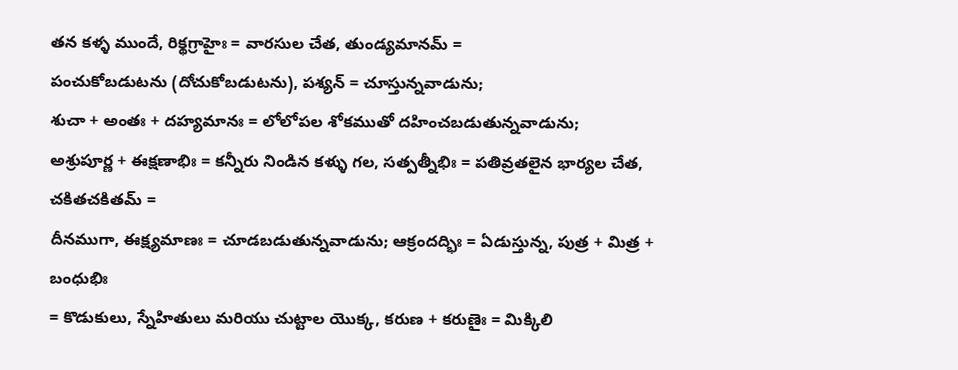తన కళ్ళ ముందే, రిక్థగ్రాహైః = వారసుల చేత, తుండ్యమానమ్ =
పంచుకోబడుటను (దోచుకోబడుటను), పశ్యన్ = చూస్తున్నవాడును;
శుచా + అంతః + దహ్యమానః = లోలోపల శోకముతో దహించబడుతున్నవాడును;
అశ్రుపూర్ణ + ఈక్షణాభిః = కన్నీరు నిండిన కళ్ళు గల, సత్పత్నీభిః = పతివ్రతలైన భార్యల చేత, చకితచకితమ్ =
దీనముగా, ఈక్ష్యమాణః = చూడబడుతున్నవాడును; ఆక్రందద్భిః = ఏడుస్తున్న, పుత్ర + మిత్ర + బంధుభిః
= కొడుకులు, స్నేహితులు మరియు చుట్టాల యొక్క, కరుణ + కరుణైః = మిక్కిలి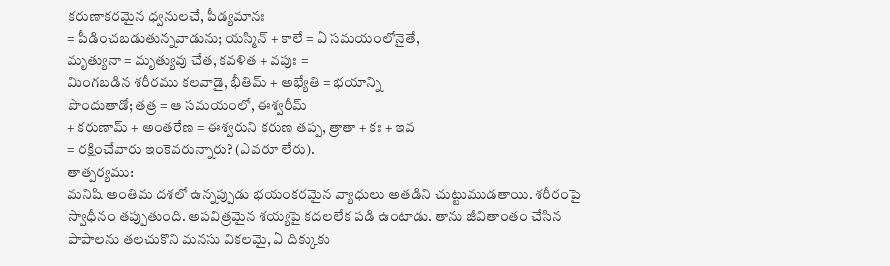కరుణాకరమైన ధ్వనులచే, పీడ్యమానః
= పీడించబడుతున్నవాడును; యస్మిన్ + కాలే = ఏ సమయంలోనైతే,
మృత్యునా = మృత్యువు చేత, కవళిత + వపుః =
మింగబడిన శరీరము కలవాడై, భీతిమ్ + అభ్యేతి = భయాన్ని
పొందుతాడో; తత్ర = ఆ సమయంలో, ఈశ్వరీమ్
+ కరుణామ్ + అంతరేణ = ఈశ్వరుని కరుణ తప్ప, త్రాతా + కః + ఇవ
= రక్షించేవారు ఇంకెవరున్నారు? (ఎవరూ లేరు).
తాత్పర్యము:
మనిషి అంతిమ దశలో ఉన్నప్పుడు భయంకరమైన వ్యాధులు అతడిని చుట్టుముడతాయి. శరీరంపై
స్వాధీనం తప్పుతుంది. అపవిత్రమైన శయ్యపై కదలలేక పడి ఉంటాడు. తాను జీవితాంతం చేసిన
పాపాలను తలచుకొని మనసు వికలమై, ఏ దిక్కుకు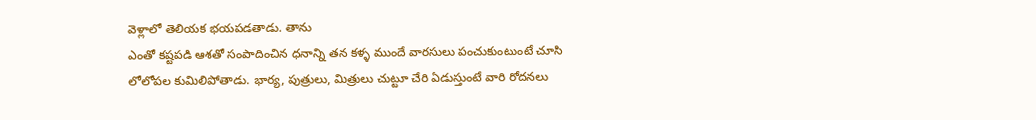వెళ్లాలో తెలియక భయపడతాడు. తాను
ఎంతో కష్టపడి ఆశతో సంపాదించిన ధనాన్ని తన కళ్ళ ముందే వారసులు పంచుకుంటుంటే చూసి
లోలోపల కుమిలిపోతాడు. భార్య, పుత్రులు, మిత్రులు చుట్టూ చేరి ఏడుస్తుంటే వారి రోదనలు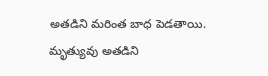అతడిని మరింత బాధ పెడతాయి.
మృత్యువు అతడిని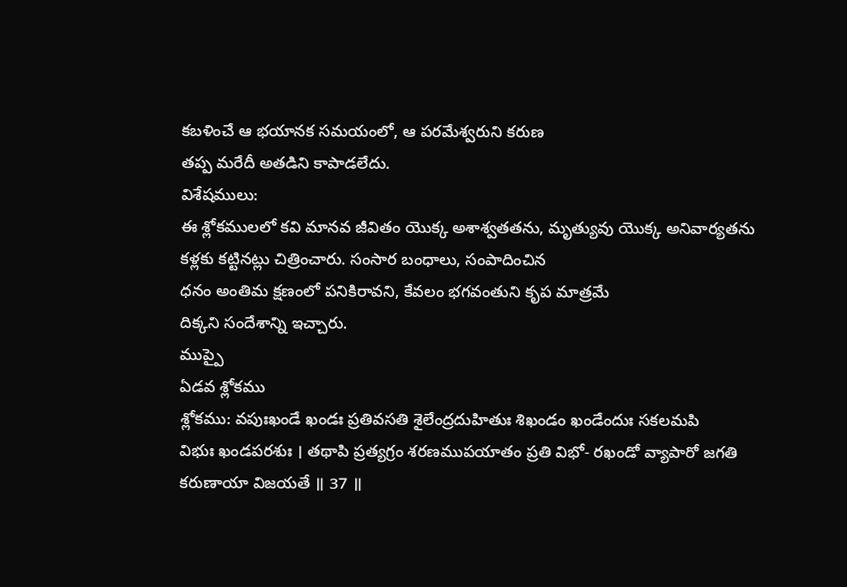కబళించే ఆ భయానక సమయంలో, ఆ పరమేశ్వరుని కరుణ
తప్ప మరేదీ అతడిని కాపాడలేదు.
విశేషములు:
ఈ శ్లోకములలో కవి మానవ జీవితం యొక్క అశాశ్వతతను, మృత్యువు యొక్క అనివార్యతను
కళ్లకు కట్టినట్లు చిత్రించారు. సంసార బంధాలు, సంపాదించిన
ధనం అంతిమ క్షణంలో పనికిరావని, కేవలం భగవంతుని కృప మాత్రమే
దిక్కని సందేశాన్ని ఇచ్చారు.
ముప్పై
ఏడవ శ్లోకము
శ్లోకము: వపుఃఖండే ఖండః ప్రతివసతి శైలేంద్రదుహితుః శిఖండం ఖండేందుః సకలమపి
విభుః ఖండపరశుః । తథాపి ప్రత్యగ్రం శరణముపయాతం ప్రతి విభో- రఖండో వ్యాపారో జగతి
కరుణాయా విజయతే ॥ 37 ॥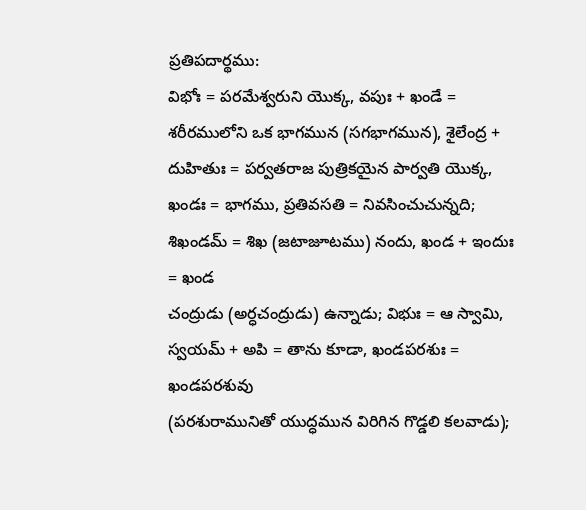ప్రతిపదార్థము:
విభోః = పరమేశ్వరుని యొక్క, వపుః + ఖండే = శరీరములోని ఒక భాగమున (సగభాగమున), శైలేంద్ర + దుహితుః = పర్వతరాజ పుత్రికయైన పార్వతి యొక్క, ఖండః = భాగము, ప్రతివసతి = నివసించుచున్నది; శిఖండమ్ = శిఖ (జటాజూటము) నందు, ఖండ + ఇందుః = ఖండ
చంద్రుడు (అర్ధచంద్రుడు) ఉన్నాడు; విభుః = ఆ స్వామి, స్వయమ్ + అపి = తాను కూడా, ఖండపరశుః = ఖండపరశువు
(పరశురామునితో యుద్ధమున విరిగిన గొడ్డలి కలవాడు);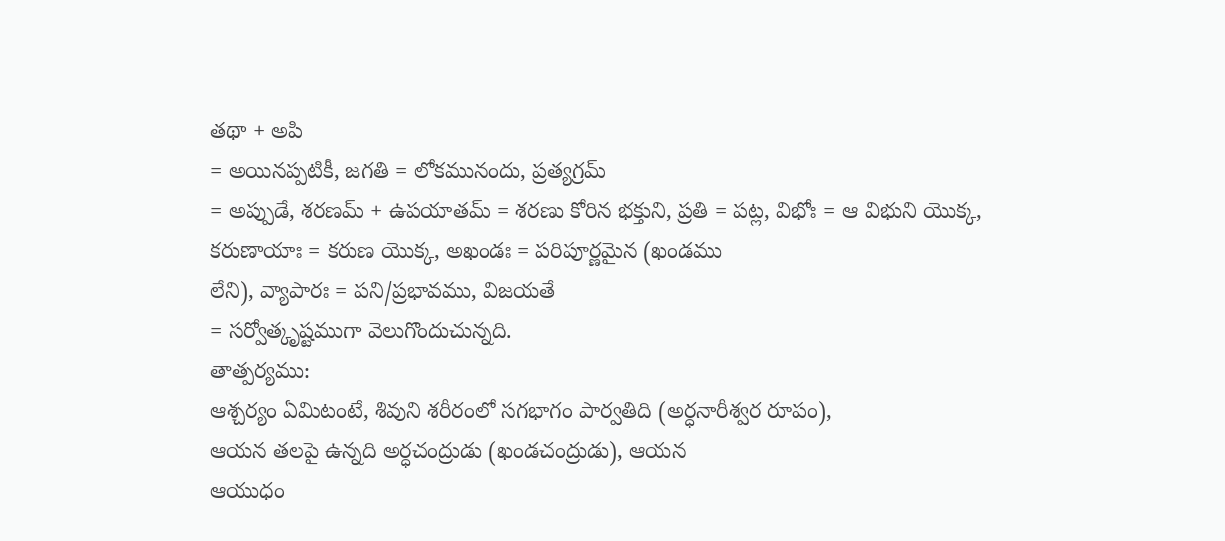తథా + అపి
= అయినప్పటికీ, జగతి = లోకమునందు, ప్రత్యగ్రమ్
= అప్పుడే, శరణమ్ + ఉపయాతమ్ = శరణు కోరిన భక్తుని, ప్రతి = పట్ల, విభోః = ఆ విభుని యొక్క, కరుణాయాః = కరుణ యొక్క, అఖండః = పరిపూర్ణమైన (ఖండము
లేని), వ్యాపారః = పని/ప్రభావము, విజయతే
= సర్వోత్కృష్టముగా వెలుగొందుచున్నది.
తాత్పర్యము:
ఆశ్చర్యం ఏమిటంటే, శివుని శరీరంలో సగభాగం పార్వతిది (అర్ధనారీశ్వర రూపం),
ఆయన తలపై ఉన్నది అర్ధచంద్రుడు (ఖండచంద్రుడు), ఆయన
ఆయుధం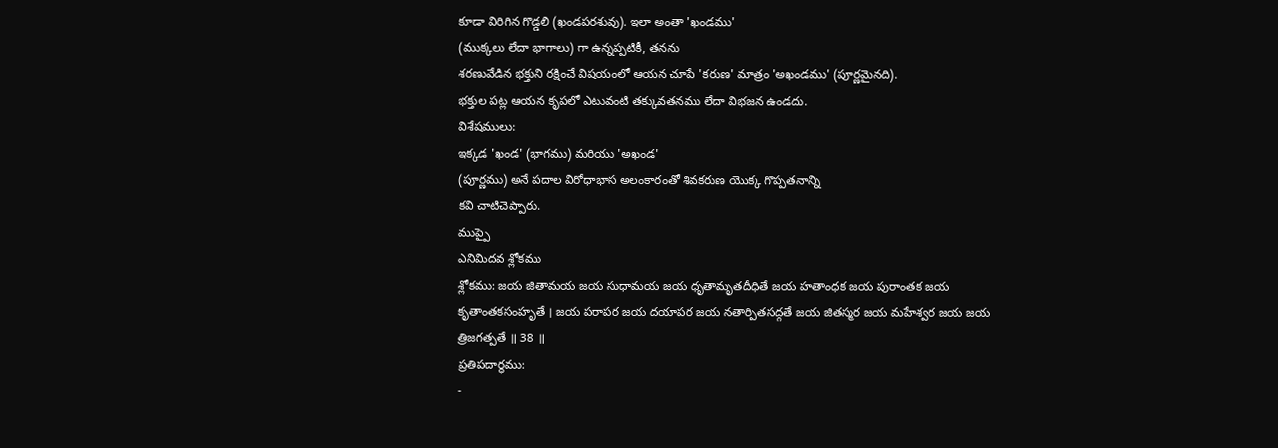కూడా విరిగిన గొడ్డలి (ఖండపరశువు). ఇలా అంతా 'ఖండము'
(ముక్కలు లేదా భాగాలు) గా ఉన్నప్పటికీ, తనను
శరణువేడిన భక్తుని రక్షించే విషయంలో ఆయన చూపే 'కరుణ' మాత్రం 'అఖండము' (పూర్ణమైనది).
భక్తుల పట్ల ఆయన కృపలో ఎటువంటి తక్కువతనము లేదా విభజన ఉండదు.
విశేషములు:
ఇక్కడ 'ఖండ' (భాగము) మరియు 'అఖండ'
(పూర్ణము) అనే పదాల విరోధాభాస అలంకారంతో శివకరుణ యొక్క గొప్పతనాన్ని
కవి చాటిచెప్పారు.
ముప్పై
ఎనిమిదవ శ్లోకము
శ్లోకము: జయ జితామయ జయ సుధామయ జయ ధృతామృతదీధితే జయ హతాంధక జయ పురాంతక జయ
కృతాంతకసంహృతే । జయ పరాపర జయ దయాపర జయ నతార్పితసద్గతే జయ జితస్మర జయ మహేశ్వర జయ జయ
త్రిజగత్పతే ॥ 38 ॥
ప్రతిపదార్థము:
-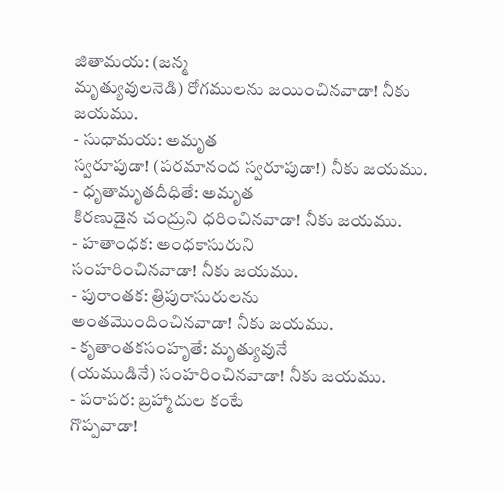జితామయ: (జన్మ
మృత్యువులనెడి) రోగములను జయించినవాడా! నీకు జయము.
- సుధామయ: అమృత
స్వరూపుడా! (పరమానంద స్వరూపుడా!) నీకు జయము.
- ధృతామృతదీధితే: అమృత
కిరణుడైన చంద్రుని ధరించినవాడా! నీకు జయము.
- హతాంధక: అంధకాసురుని
సంహరించినవాడా! నీకు జయము.
- పురాంతక: త్రిపురాసురులను
అంతమొందించినవాడా! నీకు జయము.
- కృతాంతకసంహృతే: మృత్యువునే
(యముడినే) సంహరించినవాడా! నీకు జయము.
- పరాపర: బ్రహ్మాదుల కంటే
గొప్పవాడా!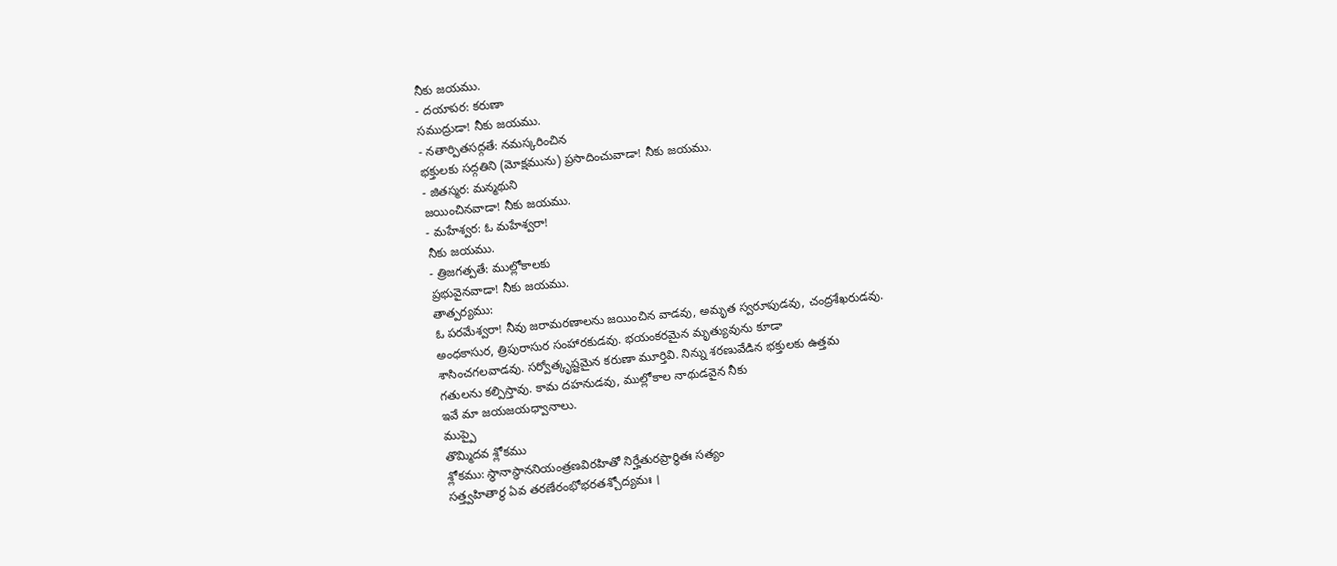నీకు జయము.
- దయాపర: కరుణా
సముద్రుడా! నీకు జయము.
- నతార్పితసద్గతే: నమస్కరించిన
భక్తులకు సద్గతిని (మోక్షమును) ప్రసాదించువాడా! నీకు జయము.
- జితస్మర: మన్మథుని
జయించినవాడా! నీకు జయము.
- మహేశ్వర: ఓ మహేశ్వరా!
నీకు జయము.
- త్రిజగత్పతే: ముల్లోకాలకు
ప్రభువైనవాడా! నీకు జయము.
తాత్పర్యము:
ఓ పరమేశ్వరా! నీవు జరామరణాలను జయించిన వాడవు, అమృత స్వరూపుడవు, చంద్రశేఖరుడవు.
అంధకాసుర, త్రిపురాసుర సంహారకుడవు. భయంకరమైన మృత్యువును కూడా
శాసించగలవాడవు. సర్వోత్కృష్టమైన కరుణా మూర్తివి. నిన్ను శరణువేడిన భక్తులకు ఉత్తమ
గతులను కల్పిస్తావు. కామ దహనుడవు, ముల్లోకాల నాథుడవైన నీకు
ఇవే మా జయజయధ్వానాలు.
ముప్పై
తొమ్మిదవ శ్లోకము
శ్లోకము: స్థానాస్థాననియంత్రణవిరహితో నిర్హేతురప్రార్థితః సత్యం
సత్త్వహితార్థ ఏవ తరణేరంభోభరతశ్చోద్యమః ।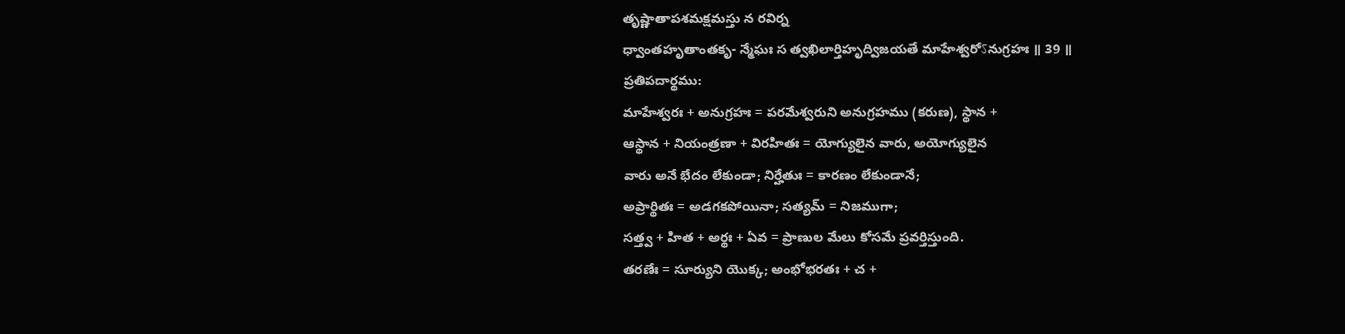తృష్ణాతాపశమక్షమస్తు న రవిర్న
ధ్వాంతహృతాంతకృ- న్మేఘః స త్వఖిలార్తిహృద్విజయతే మాహేశ్వరోऽనుగ్రహః ॥ 39 ॥
ప్రతిపదార్థము:
మాహేశ్వరః + అనుగ్రహః = పరమేశ్వరుని అనుగ్రహము (కరుణ), స్థాన +
ఆస్థాన + నియంత్రణా + విరహితః = యోగ్యులైన వారు, అయోగ్యులైన
వారు అనే భేదం లేకుండా; నిర్హేతుః = కారణం లేకుండానే;
అప్రార్థితః = అడగకపోయినా; సత్యమ్ = నిజముగా;
సత్త్వ + హిత + అర్థః + ఏవ = ప్రాణుల మేలు కోసమే ప్రవర్తిస్తుంది.
తరణేః = సూర్యుని యొక్క; అంభోభరతః + చ +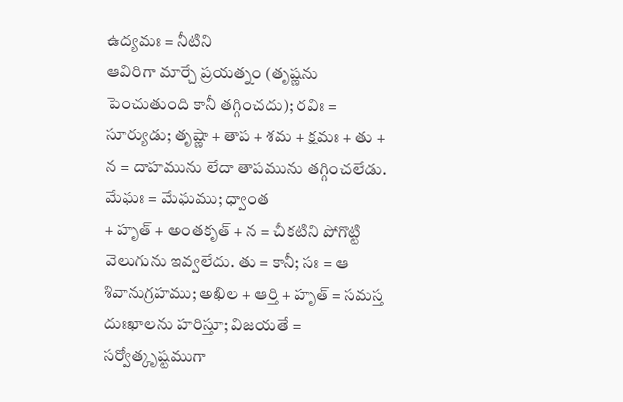ఉద్యమః = నీటిని
ఆవిరిగా మార్చే ప్రయత్నం (తృష్ణను పెంచుతుంది కానీ తగ్గించదు); రవిః = సూర్యుడు; తృష్ణా + తాప + శమ + క్షమః + తు +
న = దాహమును లేదా తాపమును తగ్గించలేడు. మేఘః = మేఘము; ధ్వాంత
+ హృత్ + అంతకృత్ + న = చీకటిని పోగొట్టి వెలుగును ఇవ్వలేదు. తు = కానీ; సః = ఆ శివానుగ్రహము; అఖిల + ఆర్తి + హృత్ = సమస్త
దుఃఖాలను హరిస్తూ; విజయతే = సర్వోత్కృష్టముగా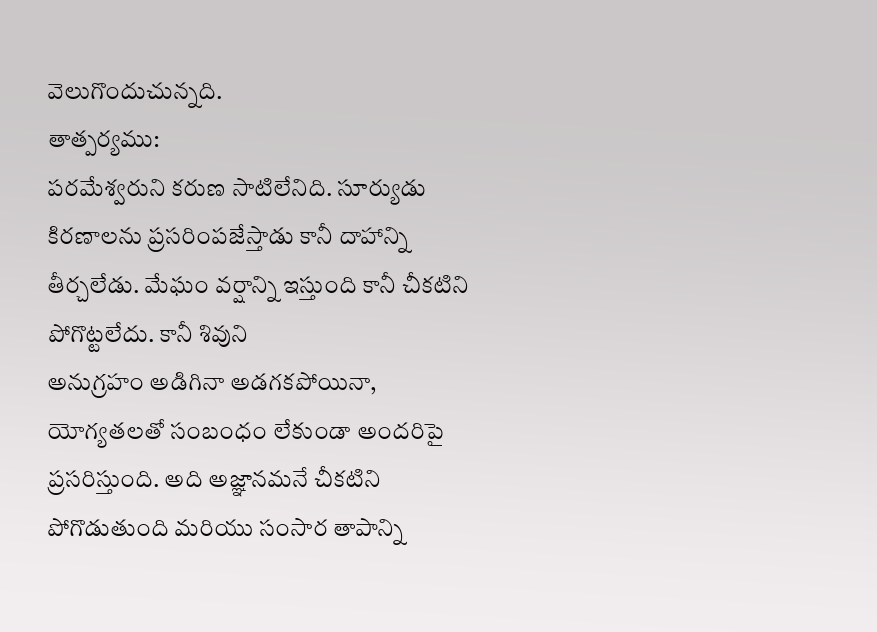వెలుగొందుచున్నది.
తాత్పర్యము:
పరమేశ్వరుని కరుణ సాటిలేనిది. సూర్యుడు కిరణాలను ప్రసరింపజేస్తాడు కానీ దాహాన్ని
తీర్చలేడు. మేఘం వర్షాన్ని ఇస్తుంది కానీ చీకటిని పోగొట్టలేదు. కానీ శివుని
అనుగ్రహం అడిగినా అడగకపోయినా, యోగ్యతలతో సంబంధం లేకుండా అందరిపై
ప్రసరిస్తుంది. అది అజ్ఞానమనే చీకటిని పోగొడుతుంది మరియు సంసార తాపాన్ని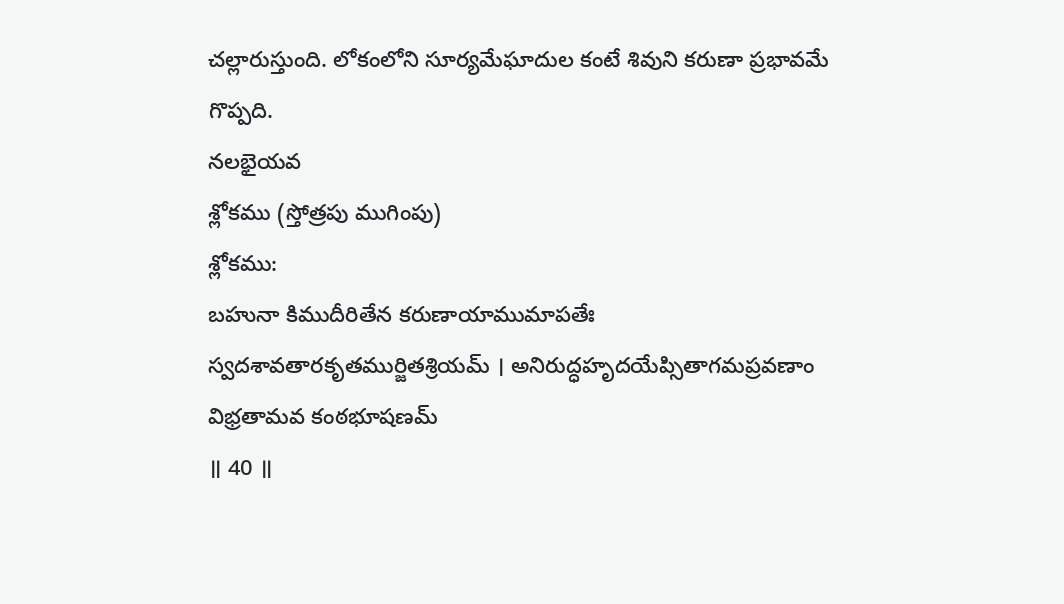చల్లారుస్తుంది. లోకంలోని సూర్యమేఘాదుల కంటే శివుని కరుణా ప్రభావమే గొప్పది.
నలభైయవ
శ్లోకము (స్తోత్రపు ముగింపు)
శ్లోకము:
బహునా కిముదీరితేన కరుణాయాముమాపతేః
స్వదశావతారకృతముర్జితశ్రియమ్ । అనిరుద్ధహృదయేప్సితాగమప్రవణాం విభ్రతామవ కంఠభూషణమ్
॥ 40 ॥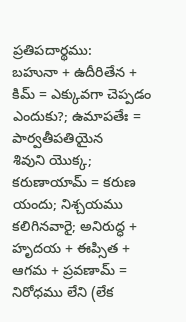ప్రతిపదార్థము:
బహునా + ఉదీరితేన + కిమ్ = ఎక్కువగా చెప్పడం ఎందుకు?; ఉమాపతేః = పార్వతీపతియైన
శివుని యొక్క; కరుణాయామ్ = కరుణ యందు; నిశ్చయము
కలిగినవారై; అనిరుద్ధ + హృదయ + ఈప్సిత + ఆగమ + ప్రవణామ్ =
నిరోధము లేని (లేక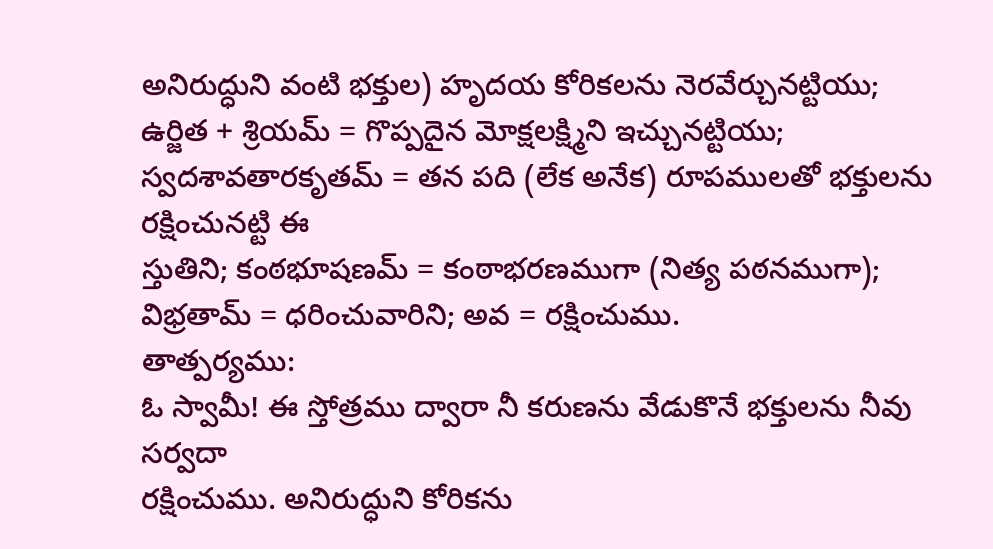అనిరుద్ధుని వంటి భక్తుల) హృదయ కోరికలను నెరవేర్చునట్టియు;
ఉర్జిత + శ్రియమ్ = గొప్పదైన మోక్షలక్ష్మిని ఇచ్చునట్టియు; స్వదశావతారకృతమ్ = తన పది (లేక అనేక) రూపములతో భక్తులను రక్షించునట్టి ఈ
స్తుతిని; కంఠభూషణమ్ = కంఠాభరణముగా (నిత్య పఠనముగా); విభ్రతామ్ = ధరించువారిని; అవ = రక్షించుము.
తాత్పర్యము:
ఓ స్వామీ! ఈ స్తోత్రము ద్వారా నీ కరుణను వేడుకొనే భక్తులను నీవు సర్వదా
రక్షించుము. అనిరుద్ధుని కోరికను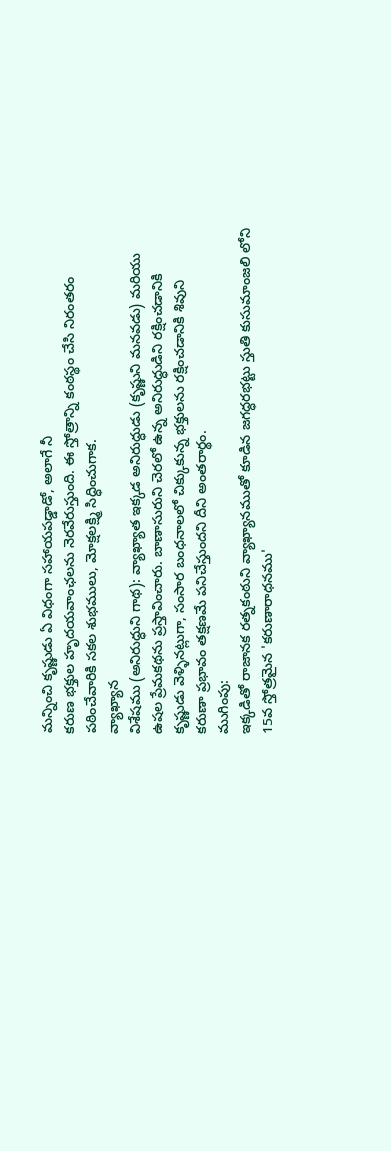మన్నించి కృష్ణుడు ఏ విధంగా సహాయపడ్డాడో, అలాగే నీ
కరుణ భక్తుల హృదయవాంఛలను నెరవేరుస్తుంది. ఈ స్తోత్రాన్ని కంఠస్థం చేసి నిరంతరం
పఠించేవారికి సకల శుభములు, మోక్షలక్ష్మి సిద్ధించుగాక.
వ్యాఖ్యాన
విశేషము (అనిరుద్ధుని గాథ): వ్యాఖ్యాత ఇక్కడ అనిరుద్ధుడు (కృష్ణుని మనవడు) మరియు
ఉషల ప్రేమకథను ప్రస్తావించారు. బాణాసురుని చెరలో ఉన్న అనిరుద్ధుడిని రక్షించడానికి
కృష్ణుడు వెళ్ళినట్లుగా, సంసార బంధనాలలో చిక్కుకున్న భక్తులను రక్షించడానికి శివుని
కరుణా ప్రభావం తక్షణమే పనిచేస్తుందని దీని అంతరార్థం.
ముగింపు:
ఇక్కడితో రాజానక రత్నకంఠుని వ్యాఖ్యానముతో కూడిన జగద్ధరభట్టు స్తుతి కుసుమాంజలి లోని
15వ స్తోత్రమైన 'కరుణారాధనము'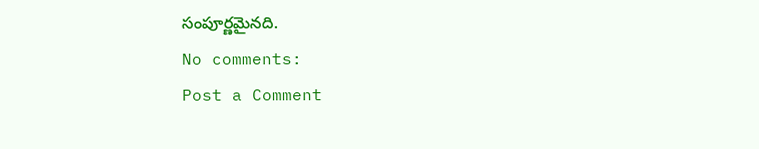సంపూర్ణమైనది.
No comments:
Post a Comment